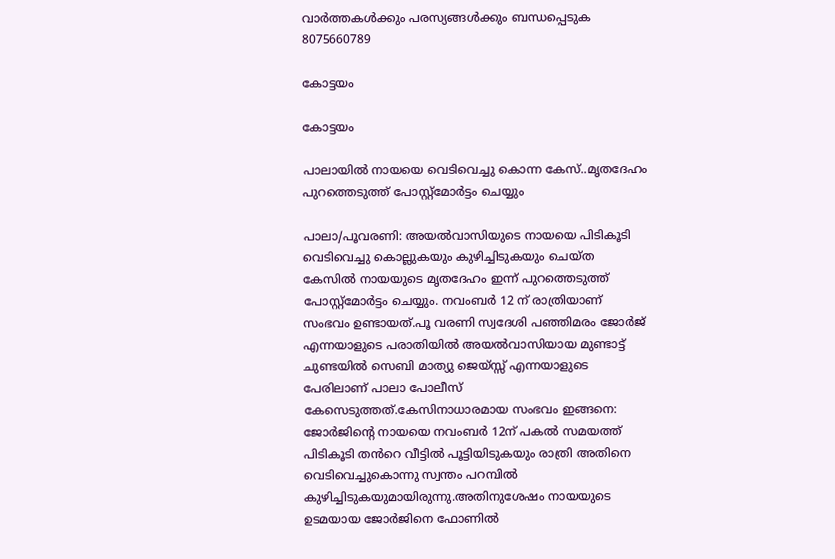വാർത്തകൾക്കും പരസ്യങ്ങൾക്കും ബന്ധപ്പെടുക 8075660789

കോട്ടയം

കോട്ടയം

പാലായിൽ നായയെ വെടിവെച്ചു കൊന്ന കേസ്..മൃതദേഹം പുറത്തെടുത്ത് പോസ്റ്റ്മോർട്ടം ചെയ്യും

പാലാ/പൂവരണി: അയൽവാസിയുടെ നായയെ പിടികൂടി വെടിവെച്ചു കൊല്ലുകയും കുഴിച്ചിടുകയും ചെയ്ത കേസിൽ നായയുടെ മൃതദേഹം ഇന്ന് പുറത്തെടുത്ത് പോസ്റ്റ്മോർട്ടം ചെയ്യും. നവംബർ 12 ന് രാത്രിയാണ് സംഭവം ഉണ്ടായത്.പൂ വരണി സ്വദേശി പഞ്ഞിമരം ജോർജ് എന്നയാളുടെ പരാതിയിൽ അയൽവാസിയായ മുണ്ടാട്ട് ചുണ്ടയിൽ സെബി മാത്യു ജെയ്സ്സ് എന്നയാളുടെ പേരിലാണ് പാലാ പോലീസ് കേസെടുത്തത്.കേസിനാധാരമായ സംഭവം ഇങ്ങനെ: ജോർജിന്റെ നായയെ നവംബർ 12ന് പകൽ സമയത്ത് പിടികൂടി തൻറെ വീട്ടിൽ പൂട്ടിയിടുകയും രാത്രി അതിനെ വെടിവെച്ചുകൊന്നു സ്വന്തം പറമ്പിൽ കുഴിച്ചിടുകയുമായിരുന്നു.അതിനുശേഷം നായയുടെ ഉടമയായ ജോർജിനെ ഫോണിൽ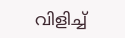വിളിച്ച്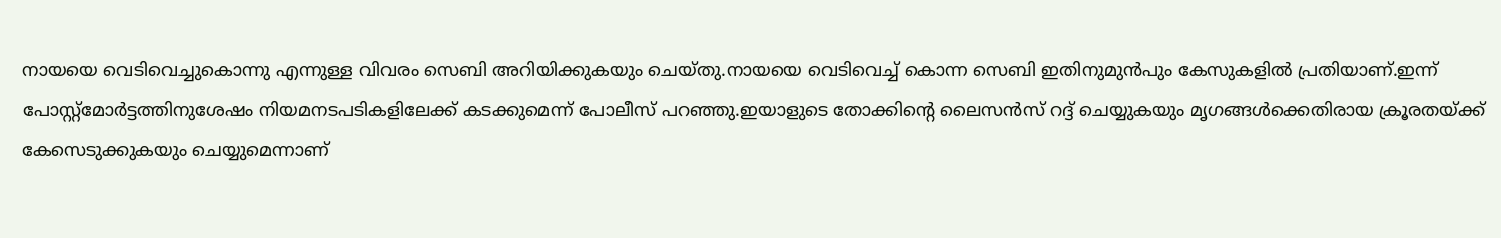നായയെ വെടിവെച്ചുകൊന്നു എന്നുള്ള വിവരം സെബി അറിയിക്കുകയും ചെയ്തു.നായയെ വെടിവെച്ച് കൊന്ന സെബി ഇതിനുമുൻപും കേസുകളിൽ പ്രതിയാണ്.ഇന്ന് പോസ്റ്റ്മോർട്ടത്തിനുശേഷം നിയമനടപടികളിലേക്ക് കടക്കുമെന്ന് പോലീസ് പറഞ്ഞു.ഇയാളുടെ തോക്കിന്റെ ലൈസൻസ് റദ്ദ് ചെയ്യുകയും മൃഗങ്ങൾക്കെതിരായ ക്രൂരതയ്ക്ക് കേസെടുക്കുകയും ചെയ്യുമെന്നാണ്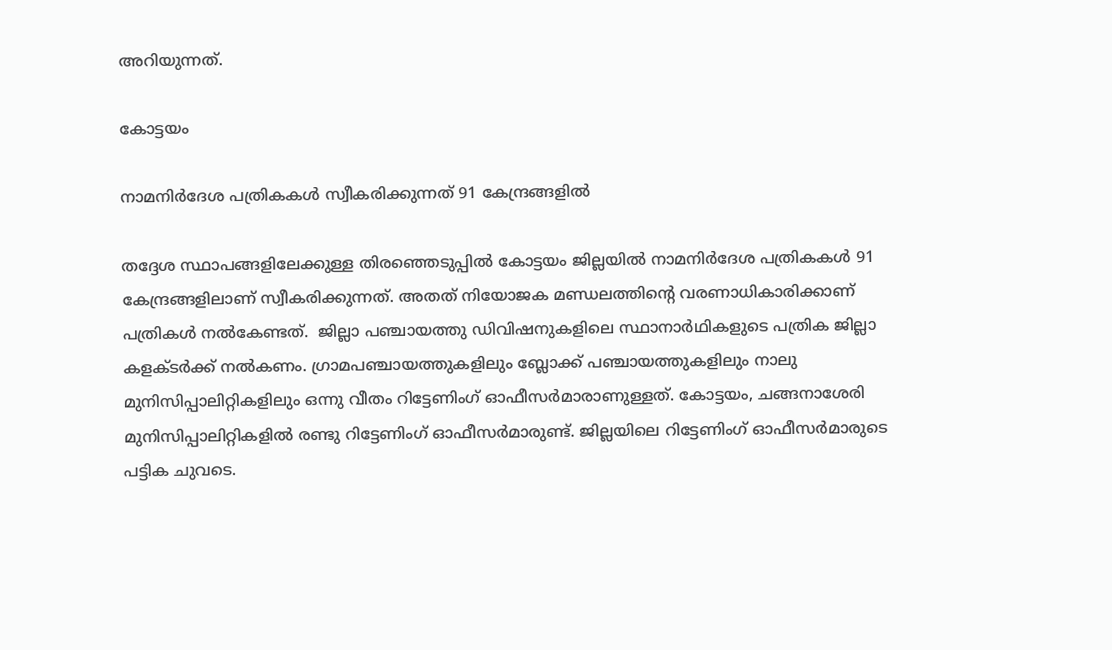അറിയുന്നത്.

കോട്ടയം

നാമനിര്‍ദേശ പത്രികകള്‍ സ്വീകരിക്കുന്നത് 91 കേന്ദ്രങ്ങളില്‍

തദ്ദേശ സ്ഥാപങ്ങളിലേക്കുള്ള തിരഞ്ഞെടുപ്പില്‍ കോട്ടയം ജില്ലയില്‍ നാമനിര്‍ദേശ പത്രികകള്‍ 91 കേന്ദ്രങ്ങളിലാണ് സ്വീകരിക്കുന്നത്. അതത് നിയോജക മണ്ഡലത്തിന്റെ വരണാധികാരിക്കാണ് പത്രികള്‍ നല്‍കേണ്ടത്.  ജില്ലാ പഞ്ചായത്തു ഡിവിഷനുകളിലെ സ്ഥാനാര്‍ഥികളുടെ പത്രിക ജില്ലാ കളക്ടര്‍ക്ക് നല്‍കണം. ഗ്രാമപഞ്ചായത്തുകളിലും ബ്ലോക്ക് പഞ്ചായത്തുകളിലും നാലു മുനിസിപ്പാലിറ്റികളിലും ഒന്നു വീതം റിട്ടേണിംഗ് ഓഫീസര്‍മാരാണുള്ളത്. കോട്ടയം, ചങ്ങനാശേരി മുനിസിപ്പാലിറ്റികളില്‍ രണ്ടു റിട്ടേണിംഗ് ഓഫീസര്‍മാരുണ്ട്. ജില്ലയിലെ റിട്ടേണിംഗ് ഓഫീസര്‍മാരുടെ പട്ടിക ചുവടെ.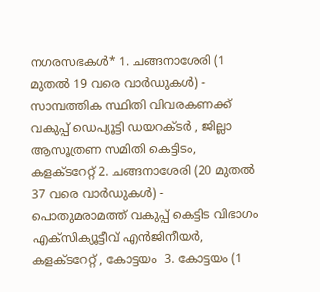നഗരസഭകള്‍* 1. ചങ്ങനാശേരി (1 മുതല്‍ 19 വരെ വാര്‍ഡുകള്‍) - സാമ്പത്തിക സ്ഥിതി വിവരകണക്ക് വകുപ്പ് ഡെപ്യൂട്ടി ഡയറക്ടര്‍ , ജില്ലാ ആസൂത്രണ സമിതി കെട്ടിടം, കളക്ടറേറ്റ് 2. ചങ്ങനാശേരി (20 മുതല്‍ 37 വരെ വാര്‍ഡുകള്‍) - പൊതുമരാമത്ത് വകുപ്പ് കെട്ടിട വിഭാഗം എക്സിക്യൂട്ടീവ് എന്‍ജിനീയര്‍, കളക്ടറേറ്റ് , കോട്ടയം  3. കോട്ടയം (1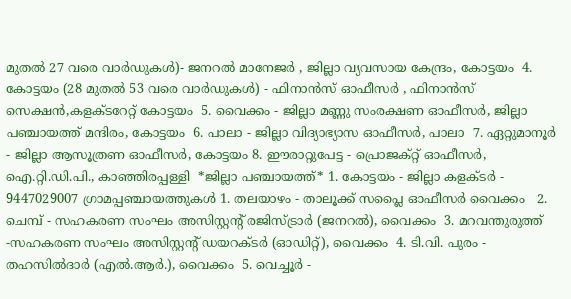മുതല്‍ 27 വരെ വാര്‍ഡുകള്‍)- ജനറല്‍ മാനേജര്‍ , ജില്ലാ വ്യവസായ കേന്ദ്രം, കോട്ടയം  4. കോട്ടയം (28 മുതല്‍ 53 വരെ വാര്‍ഡുകള്‍) - ഫിനാന്‍സ് ഓഫീസര്‍ , ഫിനാന്‍സ് സെക്ഷന്‍,കളക്ടറേറ്റ് കോട്ടയം  5. വൈക്കം - ജില്ലാ മണ്ണു സംരക്ഷണ ഓഫീസര്‍, ജില്ലാ പഞ്ചായത്ത് മന്ദിരം, കോട്ടയം  6. പാലാ - ജില്ലാ വിദ്യാഭ്യാസ ഓഫീസര്‍, പാലാ  7. ഏറ്റുമാനൂര്‍ - ജില്ലാ ആസൂത്രണ ഓഫീസര്‍, കോട്ടയം 8. ഈരാറ്റുപേട്ട - പ്രൊജക്റ്റ് ഓഫീസര്‍, ഐ.റ്റി.ഡി.പി., കാഞ്ഞിരപ്പള്ളി  *ജില്ലാ പഞ്ചായത്ത്* 1. കോട്ടയം - ജില്ലാ കളക്ടര്‍ - 9447029007 ഗ്രാമപ്പഞ്ചായത്തുകള്‍ 1. തലയാഴം - താലൂക്ക് സപ്ലൈ ഓഫീസര്‍ വൈക്കം   2. ചെമ്പ് - സഹകരണ സംഘം അസിസ്റ്റന്റ് രജിസ്ട്രാര്‍ (ജനറല്‍), വൈക്കം  3. മറവന്തുരുത്ത് -സഹകരണ സംഘം അസിസ്റ്റന്റ് ഡയറക്ടര്‍ (ഓഡിറ്റ്), വൈക്കം  4. ടി.വി. പുരം - തഹസില്‍ദാര്‍ (എല്‍.ആര്‍.), വൈക്കം  5. വെച്ചൂര്‍ -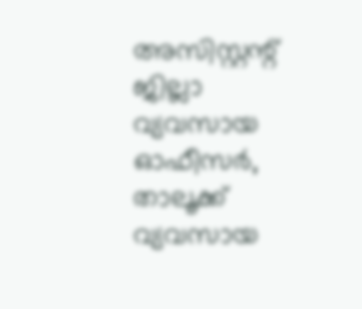അസിസ്റ്റന്റ് ജില്ലാ വ്യവസായ ഓഫീസര്‍, താലൂക്ക് വ്യവസായ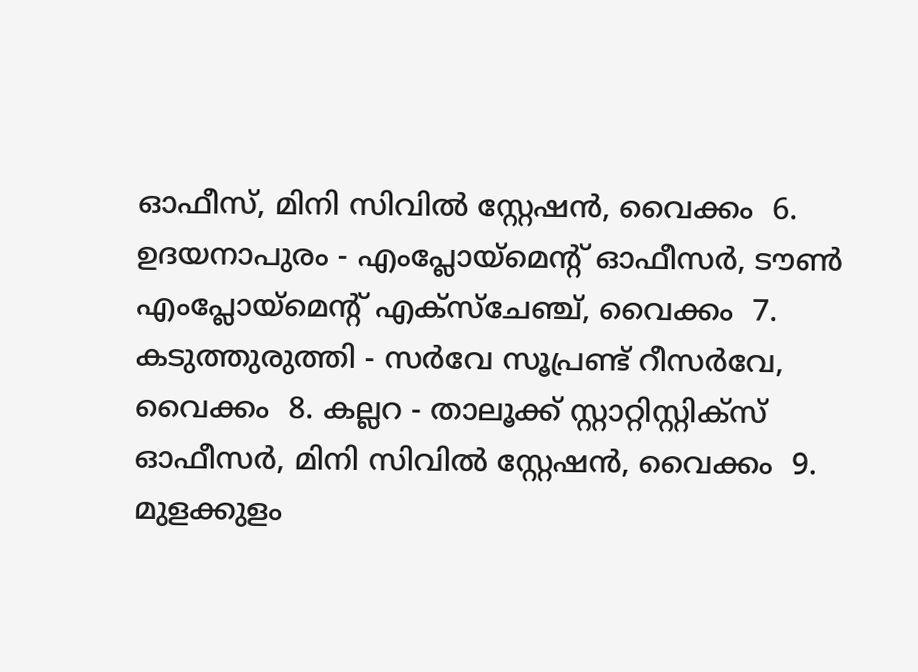ഓഫീസ്, മിനി സിവില്‍ സ്റ്റേഷന്‍, വൈക്കം  6. ഉദയനാപുരം - എംപ്ലോയ്‌മെന്റ് ഓഫീസര്‍, ടൗണ്‍ എംപ്ലോയ്‌മെന്റ് എക്സ്ചേഞ്ച്, വൈക്കം  7. കടുത്തുരുത്തി - സര്‍വേ സൂപ്രണ്ട് റീസര്‍വേ, വൈക്കം  8. കല്ലറ - താലൂക്ക് സ്റ്റാറ്റിസ്റ്റിക്‌സ് ഓഫീസര്‍, മിനി സിവില്‍ സ്റ്റേഷന്‍, വൈക്കം  9. മുളക്കുളം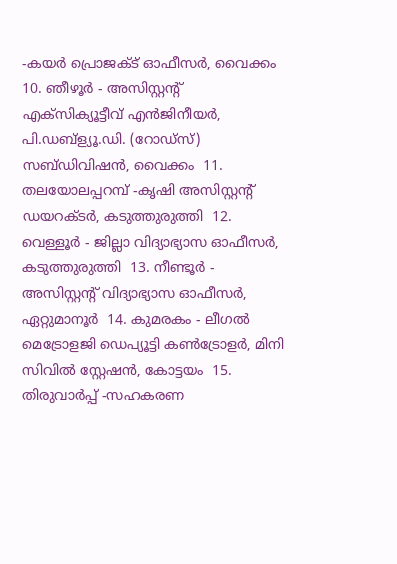-കയര്‍ പ്രൊജക്ട് ഓഫീസര്‍, വൈക്കം  10. ഞീഴൂര്‍ - അസിസ്റ്റന്റ് എക്സിക്യൂട്ടീവ് എന്‍ജിനീയര്‍, പി.ഡബ്ള്യൂ.ഡി. (റോഡ്സ്) സബ്ഡിവിഷന്‍, വൈക്കം  11. തലയോലപ്പറമ്പ് -കൃഷി അസിസ്റ്റന്റ് ഡയറക്ടര്‍, കടുത്തുരുത്തി  12. വെള്ളൂര്‍ - ജില്ലാ വിദ്യാഭ്യാസ ഓഫീസര്‍, കടുത്തുരുത്തി  13. നീണ്ടൂര്‍ - അസിസ്റ്റന്റ് വിദ്യാഭ്യാസ ഓഫീസര്‍, ഏറ്റുമാനൂര്‍  14. കുമരകം - ലീഗല്‍ മെട്രോളജി ഡെപ്യൂട്ടി കണ്‍ട്രോളര്‍, മിനി സിവില്‍ സ്റ്റേഷന്‍, കോട്ടയം  15. തിരുവാര്‍പ്പ് -സഹകരണ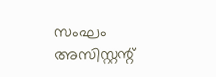സംഘം അസിസ്റ്റന്റ്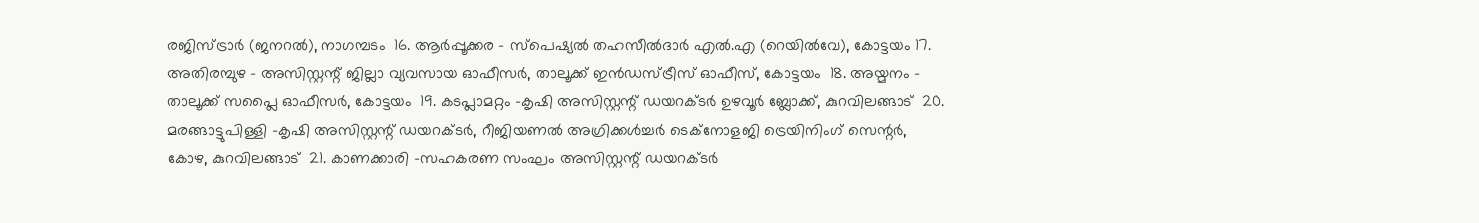രജിസ്ട്രാര്‍ (ജനറല്‍), നാഗമ്പടം  16. ആര്‍പ്പൂക്കര - സ്പെഷ്യല്‍ തഹസീല്‍ദാര്‍ എല്‍.എ (റെയില്‍വേ), കോട്ടയം 17. അതിരമ്പുഴ - അസിസ്റ്റന്റ് ജില്ലാ വ്യവസായ ഓഫീസര്‍, താലൂക്ക് ഇന്‍ഡസ്ട്രീസ് ഓഫീസ്, കോട്ടയം  18. അയ്മനം - താലൂക്ക് സപ്ലൈ ഓഫീസര്‍, കോട്ടയം  19. കടപ്ലാമറ്റം -കൃഷി അസിസ്റ്റന്റ് ഡയറക്ടര്‍ ഉഴവൂര്‍ ബ്ലോക്ക്, കുറവിലങ്ങാട്  20. മരങ്ങാട്ടുപിള്ളി -കൃഷി അസിസ്റ്റന്റ് ഡയറക്ടര്‍, റീജിയണല്‍ അഗ്രിക്കള്‍ച്ചര്‍ ടെക്നോളജി ട്രെയിനിംഗ് സെന്റര്‍, കോഴ, കുറവിലങ്ങാട്  21. കാണക്കാരി -സഹകരണ സംഘം അസിസ്റ്റന്റ് ഡയറക്ടര്‍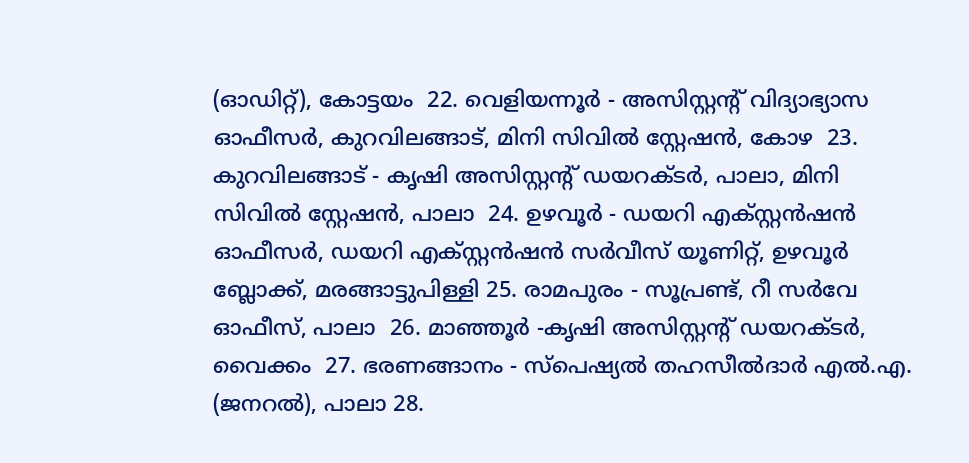(ഓഡിറ്റ്), കോട്ടയം  22. വെളിയന്നൂര്‍ - അസിസ്റ്റന്റ് വിദ്യാഭ്യാസ ഓഫീസര്‍, കുറവിലങ്ങാട്, മിനി സിവില്‍ സ്റ്റേഷന്‍, കോഴ  23. കുറവിലങ്ങാട് - കൃഷി അസിസ്റ്റന്റ് ഡയറക്ടര്‍, പാലാ, മിനി സിവില്‍ സ്റ്റേഷന്‍, പാലാ  24. ഉഴവൂര്‍ - ഡയറി എക്സ്റ്റന്‍ഷന്‍ ഓഫീസര്‍, ഡയറി എക്സ്റ്റന്‍ഷന്‍ സര്‍വീസ് യൂണിറ്റ്, ഉഴവൂര്‍ ബ്ലോക്ക്, മരങ്ങാട്ടുപിള്ളി 25. രാമപുരം - സൂപ്രണ്ട്, റീ സര്‍വേ ഓഫീസ്, പാലാ  26. മാഞ്ഞൂര്‍ -കൃഷി അസിസ്റ്റന്റ് ഡയറക്ടര്‍, വൈക്കം  27. ഭരണങ്ങാനം - സ്പെഷ്യല്‍ തഹസീല്‍ദാര്‍ എല്‍.എ. (ജനറല്‍), പാലാ 28.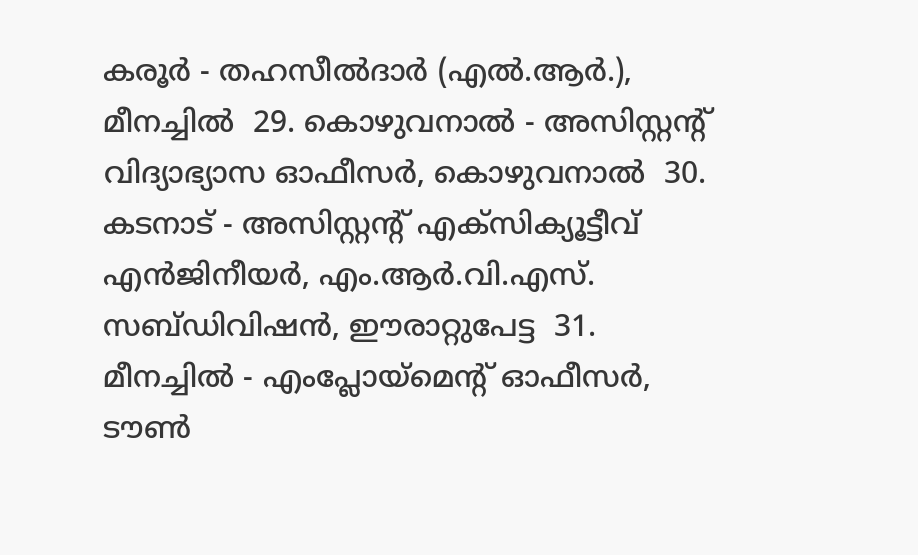കരൂര്‍ - തഹസീല്‍ദാര്‍ (എല്‍.ആര്‍.), മീനച്ചില്‍  29. കൊഴുവനാല്‍ - അസിസ്റ്റന്റ് വിദ്യാഭ്യാസ ഓഫീസര്‍, കൊഴുവനാല്‍  30. കടനാട് - അസിസ്റ്റന്റ് എക്സിക്യൂട്ടീവ് എന്‍ജിനീയര്‍, എം.ആര്‍.വി.എസ്. സബ്ഡിവിഷന്‍, ഈരാറ്റുപേട്ട  31. മീനച്ചില്‍ - എംപ്ലോയ്‌മെന്റ് ഓഫീസര്‍, ടൗണ്‍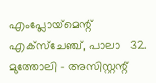എംപ്ലോയ്‌മെന്റ് എക്സ്ചേഞ്ച്, പാലാ   32. മുത്തോലി - അസിസ്റ്റന്റ്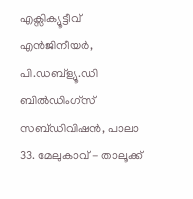എക്സിക്യൂട്ടീവ് എന്‍ജിനീയര്‍, പി.ഡബ്ള്യൂ.ഡി ബില്‍ഡിംഗ്സ് സബ്ഡിവിഷന്‍, പാലാ  33. മേലുകാവ് - താലൂക്ക്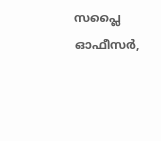സപ്ലൈ ഓഫീസര്‍,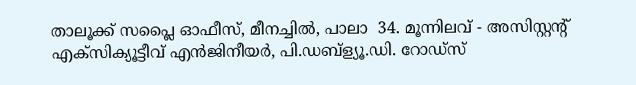താലൂക്ക് സപ്ലൈ ഓഫീസ്, മീനച്ചില്‍, പാലാ  34. മൂന്നിലവ് - അസിസ്റ്റന്റ് എക്സിക്യൂട്ടീവ് എന്‍ജിനീയര്‍, പി.ഡബ്ള്യൂ.ഡി. റോഡ്സ്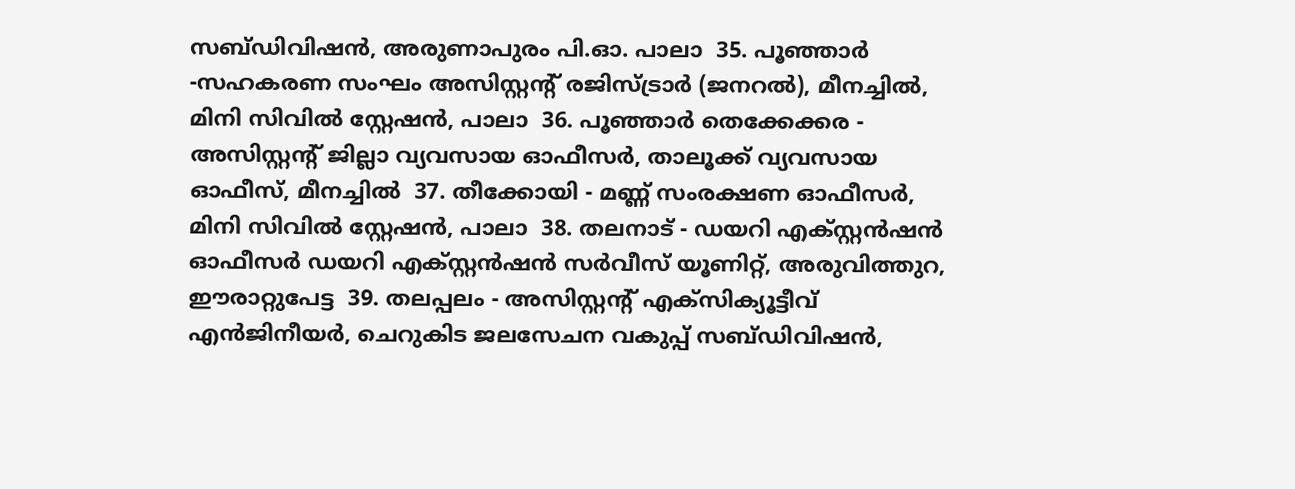സബ്ഡിവിഷന്‍, അരുണാപുരം പി.ഓ. പാലാ  35. പൂഞ്ഞാര്‍ -സഹകരണ സംഘം അസിസ്റ്റന്റ് രജിസ്ട്രാര്‍ (ജനറല്‍), മീനച്ചില്‍, മിനി സിവില്‍ സ്റ്റേഷന്‍, പാലാ  36. പൂഞ്ഞാര്‍ തെക്കേക്കര - അസിസ്റ്റന്റ് ജില്ലാ വ്യവസായ ഓഫീസര്‍, താലൂക്ക് വ്യവസായ ഓഫീസ്, മീനച്ചില്‍  37. തീക്കോയി - മണ്ണ് സംരക്ഷണ ഓഫീസര്‍, മിനി സിവില്‍ സ്റ്റേഷന്‍, പാലാ  38. തലനാട് - ഡയറി എക്സ്റ്റന്‍ഷന്‍ ഓഫീസര്‍ ഡയറി എക്സ്റ്റന്‍ഷന്‍ സര്‍വീസ് യൂണിറ്റ്, അരുവിത്തുറ, ഈരാറ്റുപേട്ട  39. തലപ്പലം - അസിസ്റ്റന്റ് എക്സിക്യൂട്ടീവ് എന്‍ജിനീയര്‍, ചെറുകിട ജലസേചന വകുപ്പ് സബ്ഡിവിഷന്‍,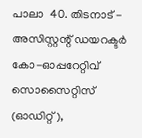പാലാ  40. തിടനാട് - അസിസ്റ്റന്റ് ഡയറക്ടര്‍ കോ-ഓപ്പറേറ്റിവ് സൊസൈറ്റിസ് (ഓഡിറ്റ്),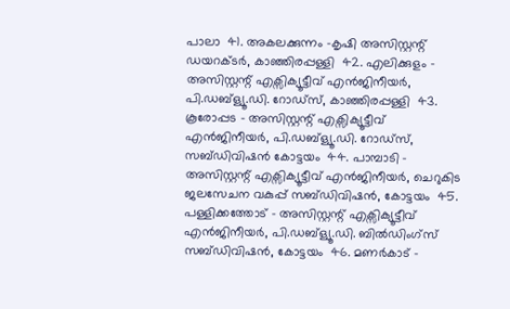പാലാ  41. അകലക്കുന്നം -കൃഷി അസിസ്റ്റന്റ് ഡയറക്ടര്‍, കാഞ്ഞിരപ്പള്ളി  42. എലിക്കുളം - അസിസ്റ്റന്റ് എക്സിക്യൂട്ടീവ് എന്‍ജിനീയര്‍, പി.ഡബ്ള്യൂ.ഡി. റോഡ്സ്, കാഞ്ഞിരപ്പള്ളി  43. കൂരോപ്പട - അസിസ്റ്റന്റ് എക്സിക്യൂട്ടീവ് എന്‍ജിനീയര്‍, പി.ഡബ്ള്യൂ.ഡി. റോഡ്സ്, സബ്ഡിവിഷന്‍ കോട്ടയം  44. പാമ്പാടി - അസിസ്റ്റന്റ് എക്സിക്യൂട്ടീവ് എന്‍ജിനീയര്‍, ചെറുകിട ജലസേചന വകുപ്പ് സബ്ഡിവിഷന്‍, കോട്ടയം  45. പള്ളിക്കത്തോട് - അസിസ്റ്റന്റ് എക്സിക്യൂട്ടീവ് എന്‍ജിനീയര്‍, പി.ഡബ്ള്യൂ.ഡി. ബില്‍ഡിംഗ്സ് സബ്ഡിവിഷന്‍, കോട്ടയം  46. മണര്‍കാട് -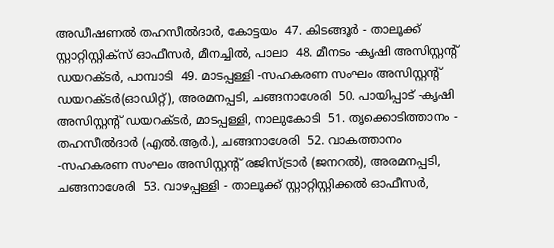അഡീഷണല്‍ തഹസീല്‍ദാര്‍, കോട്ടയം  47. കിടങ്ങൂര്‍ - താലൂക്ക് സ്റ്റാറ്റിസ്റ്റിക്‌സ് ഓഫീസര്‍, മീനച്ചില്‍, പാലാ  48. മീനടം -കൃഷി അസിസ്റ്റന്റ് ഡയറക്ടര്‍, പാമ്പാടി  49. മാടപ്പള്ളി -സഹകരണ സംഘം അസിസ്റ്റന്റ് ഡയറക്ടര്‍(ഓഡിറ്റ്), അരമനപ്പടി, ചങ്ങനാശേരി  50. പായിപ്പാട് -കൃഷി അസിസ്റ്റന്റ് ഡയറക്ടര്‍, മാടപ്പള്ളി, നാലുകോടി  51. തൃക്കൊടിത്താനം - തഹസീല്‍ദാര്‍ (എല്‍.ആര്‍.), ചങ്ങനാശേരി  52. വാകത്താനം -സഹകരണ സംഘം അസിസ്റ്റന്റ് രജിസ്ട്രാര്‍ (ജനറല്‍), അരമനപ്പടി, ചങ്ങനാശേരി  53. വാഴപ്പള്ളി - താലൂക്ക് സ്റ്റാറ്റിസ്റ്റിക്കല്‍ ഓഫീസര്‍,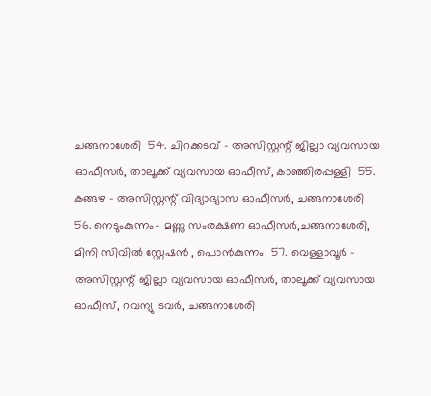ചങ്ങനാശേരി  54. ചിറക്കടവ് - അസിസ്റ്റന്റ് ജില്ലാ വ്യവസായ ഓഫീസര്‍, താലൂക്ക് വ്യവസായ ഓഫീസ്, കാഞ്ഞിരപ്പള്ളി  55. കങ്ങഴ - അസിസ്റ്റന്റ് വിദ്യാഭ്യാസ ഓഫീസര്‍, ചങ്ങനാശേരി  56. നെടുംകുന്നം- മണ്ണു സംരക്ഷണ ഓഫീസര്‍,ചങ്ങനാശേരി, മിനി സിവില്‍ സ്റ്റേഷന്‍ , പൊന്‍കുന്നം  57. വെള്ളാവൂര്‍ - അസിസ്റ്റന്റ് ജില്ലാ വ്യവസായ ഓഫീസര്‍, താലൂക്ക് വ്യവസായ ഓഫീസ്, റവന്യു ടവര്‍, ചങ്ങനാശേരി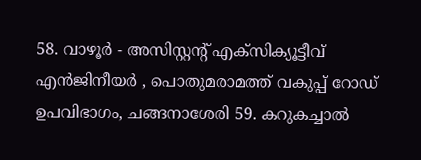58. വാഴൂര്‍ - അസിസ്റ്റന്റ് എക്സിക്യൂട്ടീവ് എന്‍ജിനീയര്‍ , പൊതുമരാമത്ത് വകുപ്പ് റോഡ് ഉപവിഭാഗം, ചങ്ങനാശേരി 59. കറുകച്ചാല്‍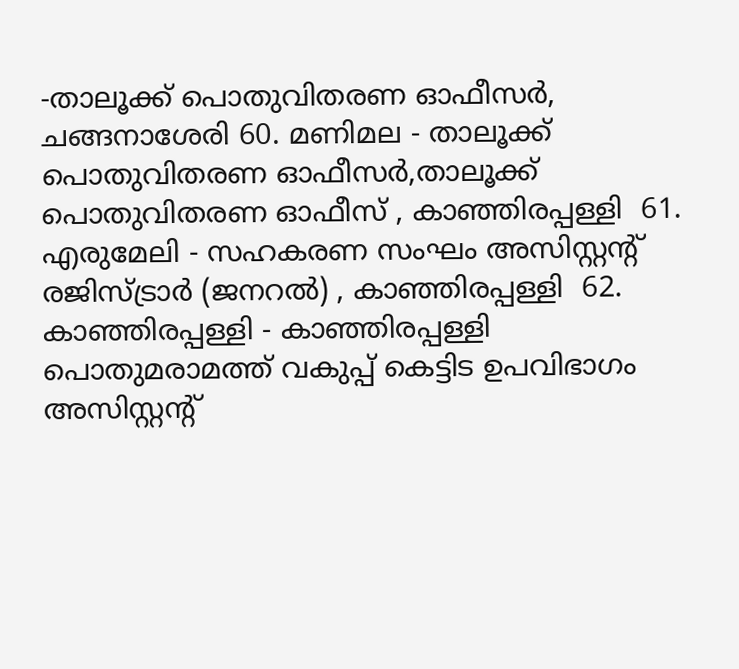-താലൂക്ക് പൊതുവിതരണ ഓഫീസര്‍, ചങ്ങനാശേരി 60. മണിമല - താലൂക്ക് പൊതുവിതരണ ഓഫീസര്‍,താലൂക്ക് പൊതുവിതരണ ഓഫീസ് , കാഞ്ഞിരപ്പള്ളി  61. എരുമേലി - സഹകരണ സംഘം അസിസ്റ്റന്റ് രജിസ്ട്രാര്‍ (ജനറല്‍) , കാഞ്ഞിരപ്പള്ളി  62. കാഞ്ഞിരപ്പള്ളി - കാഞ്ഞിരപ്പള്ളി പൊതുമരാമത്ത് വകുപ്പ് കെട്ടിട ഉപവിഭാഗം അസിസ്റ്റന്റ്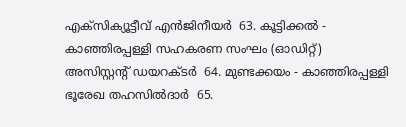എക്സിക്യൂട്ടീവ് എന്‍ജിനീയര്‍  63. കൂട്ടിക്കല്‍ - കാഞ്ഞിരപ്പള്ളി സഹകരണ സംഘം (ഓഡിറ്റ്) അസിസ്റ്റന്റ് ഡയറക്ടര്‍  64. മുണ്ടക്കയം - കാഞ്ഞിരപ്പള്ളി ഭൂരേഖ തഹസില്‍ദാര്‍  65.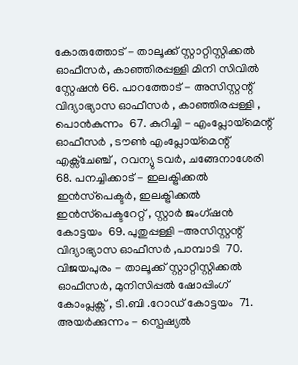കോരുത്തോട് - താലൂക്ക് സ്റ്റാറ്റിസ്റ്റിക്കല്‍ ഓഫീസര്‍, കാഞ്ഞിരപ്പള്ളി മിനി സിവില്‍ സ്റ്റേഷന്‍ 66. പാറത്തോട് - അസിസ്റ്റന്റ് വിദ്യാഭ്യാസ ഓഫീസര്‍ , കാഞ്ഞിരപ്പള്ളി , പൊന്‍കുന്നം  67. കുറിച്ചി - എംപ്ലോയ്‌മെന്റ് ഓഫീസര്‍ , ടൗണ്‍ എംപ്ലോയ്‌മെന്റ് എക്സ്ചേഞ്ച് , റവന്യു ടവര്‍, ചങ്ങേനാശേരി 68. പനച്ചിക്കാട് - ഇലക്ട്രിക്കല്‍ ഇന്‍സ്‌പെക്ടര്‍, ഇലക്ട്രിക്കല്‍ ഇന്‍സ്‌പെക്ടറേറ്റ് , സ്റ്റാര്‍ ജംഗ്ഷന്‍ കോട്ടയം  69. പുതുപ്പള്ളി -അസിസ്റ്റന്റ് വിദ്യാഭ്യാസ ഓഫീസര്‍ ,പാമ്പാടി  70. വിജയപുരം - താലൂക്ക് സ്റ്റാറ്റിസ്റ്റിക്കല്‍ ഓഫീസര്‍, മുനിസിപ്പല്‍ ഷോപ്പിംഗ് കോംപ്ലക്സ് , ടി.ബി .റോഡ് കോട്ടയം  71. അയര്‍ക്കുന്നം - സ്പെഷ്യല്‍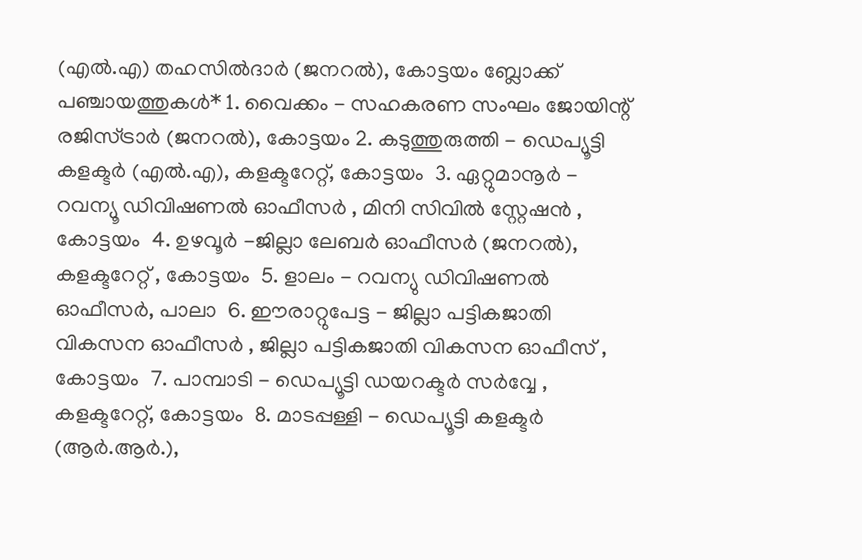(എല്‍.എ) തഹസില്‍ദാര്‍ (ജനറല്‍), കോട്ടയം ബ്ലോക്ക് പഞ്ചായത്തുകള്‍* 1. വൈക്കം - സഹകരണ സംഘം ജോയിന്റ് രജിസ്ട്രാര്‍ (ജനറല്‍), കോട്ടയം 2. കടുത്തുരുത്തി - ഡെപ്യൂട്ടി കളക്ടര്‍ (എല്‍.എ), കളക്ടറേറ്റ്, കോട്ടയം  3. ഏറ്റുമാനൂര്‍ - റവന്യൂ ഡിവിഷണല്‍ ഓഫീസര്‍ , മിനി സിവില്‍ സ്റ്റേഷന്‍ , കോട്ടയം  4. ഉഴവൂര്‍ -ജില്ലാ ലേബര്‍ ഓഫീസര്‍ (ജനറല്‍), കളക്ടറേറ്റ് , കോട്ടയം  5. ളാലം - റവന്യു ഡിവിഷണല്‍ ഓഫീസര്‍, പാലാ  6. ഈരാറ്റുപേട്ട - ജില്ലാ പട്ടികജാതി വികസന ഓഫീസര്‍ , ജില്ലാ പട്ടികജാതി വികസന ഓഫീസ് , കോട്ടയം  7. പാമ്പാടി - ഡെപ്യൂട്ടി ഡയറക്ടര്‍ സര്‍വ്വേ , കളക്ടറേറ്റ്, കോട്ടയം  8. മാടപ്പള്ളി - ഡെപ്യൂട്ടി കളക്ടര്‍ (ആര്‍.ആര്‍.),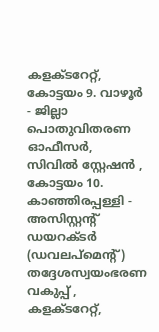കളക്ടറേറ്റ്, കോട്ടയം 9. വാഴൂര്‍ - ജില്ലാ പൊതുവിതരണ ഓഫീസര്‍, സിവില്‍ സ്റ്റേഷന്‍ , കോട്ടയം 10. കാഞ്ഞിരപ്പള്ളി - അസിസ്റ്റന്റ് ഡയറക്ടര്‍ (ഡവലപ്മെന്റ്) തദ്ദേശസ്വയംഭരണ വകുപ്പ് , കളക്ടറേറ്റ്,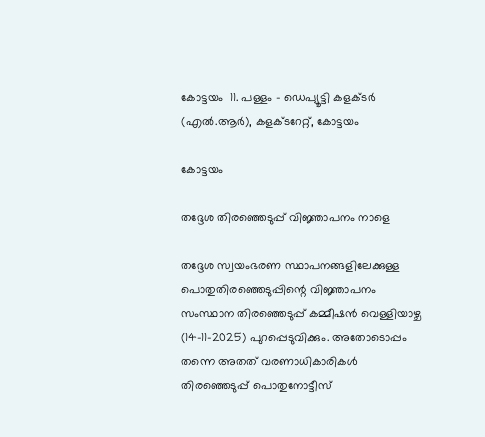കോട്ടയം  11. പള്ളം - ഡെപ്യൂട്ടി കളക്ടര്‍ (എല്‍.ആര്‍), കളക്ടറേറ്റ്, കോട്ടയം

കോട്ടയം

തദ്ദേശ തിരഞ്ഞെടുപ്പ് വിജ്ഞാപനം നാളെ

തദ്ദേശ സ്വയംഭരണ സ്ഥാപനങ്ങളിലേക്കുള്ള പൊതുതിരഞ്ഞെടുപ്പിന്റെ വിജ്ഞാപനം സംസ്ഥാന തിരഞ്ഞെടുപ്പ് കമ്മീഷൻ വെള്ളിയാഴ്ച (14-11-2025) പുറപ്പെടുവിക്കും. അതോടൊപ്പം തന്നെ അതത് വരണാധികാരികൾ തിരഞ്ഞെടുപ്പ് പൊതുനോട്ടീസ്‌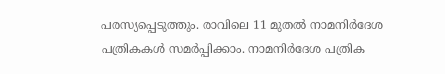പരസ്യപ്പെടുത്തും. രാവിലെ 11 മുതൽ നാമനിർദേശ പത്രികകൾ സമർപ്പിക്കാം. നാമനിർദേശ പത്രിക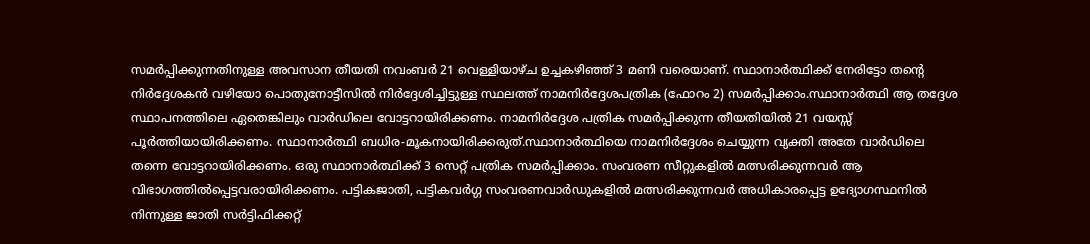സമർപ്പിക്കുന്നതിനുള്ള അവസാന തീയതി നവംബർ 21 വെള്ളിയാഴ്ച ഉച്ചകഴിഞ്ഞ് 3 മണി വരെയാണ്. സ്ഥാനാർത്ഥിക്ക് നേരിട്ടോ തന്റെ നിർദ്ദേശകൻ വഴിയോ പൊതുനോട്ടീസിൽ നിർദ്ദേശിച്ചിട്ടുള്ള സ്ഥലത്ത് നാമനിർദ്ദേശപത്രിക (ഫോറം 2) സമർപ്പിക്കാം.സ്ഥാനാർത്ഥി ആ തദ്ദേശ സ്ഥാപനത്തിലെ ഏതെങ്കിലും വാർഡിലെ വോട്ടറായിരിക്കണം. നാമനിർദ്ദേശ പത്രിക സമർപ്പിക്കുന്ന തീയതിയിൽ 21 വയസ്സ് പൂർത്തിയായിരിക്കണം. സ്ഥാനാർത്ഥി ബധിര-മൂകനായിരിക്കരുത്.സ്ഥാനാർത്ഥിയെ നാമനിർദ്ദേശം ചെയ്യുന്ന വ്യക്തി അതേ വാർഡിലെ തന്നെ വോട്ടറായിരിക്കണം. ഒരു സ്ഥാനാർത്ഥിക്ക് 3 സെറ്റ് പത്രിക സമർപ്പിക്കാം. സംവരണ സീറ്റുകളിൽ മത്സരിക്കുന്നവർ ആ വിഭാഗത്തിൽപ്പെട്ടവരായിരിക്കണം. പട്ടികജാതി, പട്ടികവർഗ്ഗ സംവരണവാർഡുകളിൽ മത്സരിക്കുന്നവർ അധികാരപ്പെട്ട ഉദ്യോഗസ്ഥനിൽ നിന്നുള്ള ജാതി സർട്ടിഫിക്കറ്റ്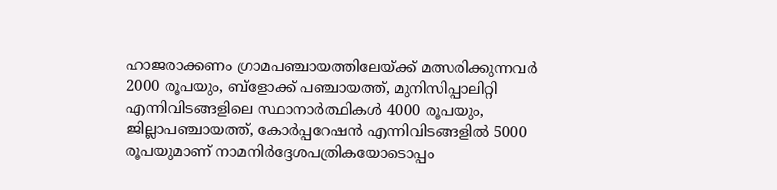ഹാജരാക്കണം ഗ്രാമപഞ്ചായത്തിലേയ്ക്ക് മത്സരിക്കുന്നവർ 2000 രൂപയും, ബ്ളോക്ക് പഞ്ചായത്ത്, മുനിസിപ്പാലിറ്റി എന്നിവിടങ്ങളിലെ സ്ഥാനാർത്ഥികൾ 4000 രൂപയും, ജില്ലാപഞ്ചായത്ത്, കോർപ്പറേഷൻ എന്നിവിടങ്ങളിൽ 5000 രൂപയുമാണ് നാമനിർദ്ദേശപത്രികയോടൊപ്പം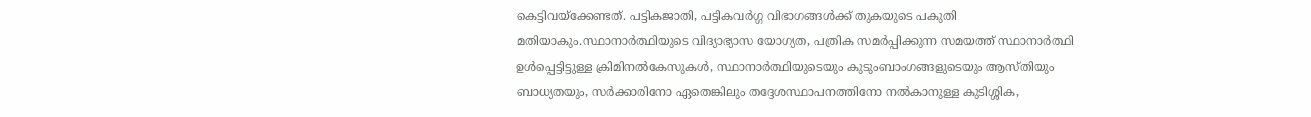കെട്ടിവയ്ക്കേണ്ടത്. പട്ടികജാതി, പട്ടികവർഗ്ഗ വിഭാഗങ്ങൾക്ക് തുകയുടെ പകുതി മതിയാകും.സ്ഥാനാർത്ഥിയുടെ വിദ്യാഭ്യാസ യോഗ്യത, പത്രിക സമർപ്പിക്കുന്ന സമയത്ത് സ്ഥാനാർത്ഥി ഉൾപ്പെട്ടിട്ടുള്ള ക്രിമിനൽകേസുകൾ, സ്ഥാനാർത്ഥിയുടെയും കുടുംബാംഗങ്ങളുടെയും ആസ്തിയും ബാധ്യതയും, സർക്കാരിനോ ഏതെങ്കിലും തദ്ദേശസ്ഥാപനത്തിനോ നൽകാനുള്ള കുടിശ്ശിക,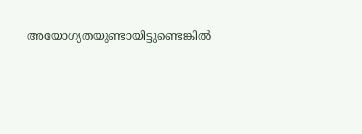അയോഗ്യതയുണ്ടായിട്ടുണ്ടെങ്കിൽ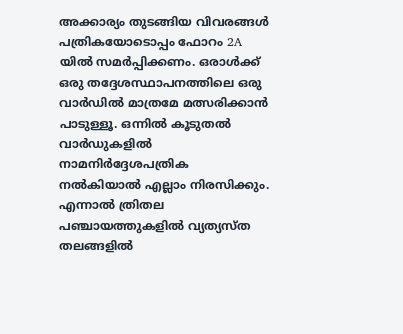അക്കാര്യം തുടങ്ങിയ വിവരങ്ങൾ പത്രികയോടൊപ്പം ഫോറം 2A യിൽ സമർപ്പിക്കണം. ഒരാൾക്ക് ഒരു തദ്ദേശസ്ഥാപനത്തിലെ ഒരു വാർഡിൽ മാത്രമേ മത്സരിക്കാൻ പാടുള്ളൂ. ഒന്നിൽ കൂടുതൽ വാർഡുകളിൽ നാമനിർദ്ദേശപത്രിക നൽകിയാൽ എല്ലാം നിരസിക്കും. എന്നാൽ ത്രിതല പഞ്ചായത്തുകളിൽ വ്യത്യസ്ത തലങ്ങളിൽ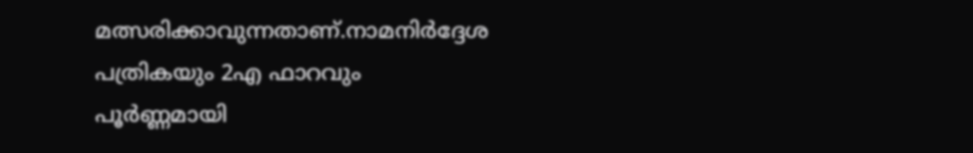മത്സരിക്കാവുന്നതാണ്.നാമനിർദ്ദേശ പത്രികയും 2എ ഫാറവും പൂർണ്ണമായി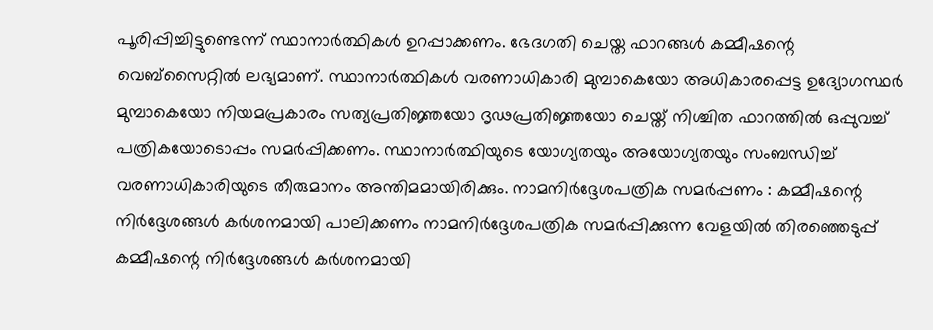പൂരിപ്പിച്ചിട്ടുണ്ടെന്ന് സ്ഥാനാർത്ഥികൾ ഉറപ്പാക്കണം. ഭേദഗതി ചെയ്ത ഫാറങ്ങൾ കമ്മീഷന്റെ വെബ്‌സൈറ്റിൽ ലഭ്യമാണ്. സ്ഥാനാർത്ഥികൾ വരണാധികാരി മുമ്പാകെയോ അധികാരപ്പെട്ട ഉദ്യോഗസ്ഥർ മുമ്പാകെയോ നിയമപ്രകാരം സത്യപ്രതിജ്ഞയോ ദൃഢപ്രതിജ്ഞയോ ചെയ്ത് നിശ്ചിത ഫാറത്തിൽ ഒപ്പുവച്ച് പത്രികയോടൊപ്പം സമർപ്പിക്കണം. സ്ഥാനാർത്ഥിയുടെ യോഗ്യതയും അയോഗ്യതയും സംബന്ധിച്ച് വരണാധികാരിയുടെ തീരുമാനം അന്തിമമായിരിക്കും. നാമനിർദ്ദേശപത്രിക സമർപ്പണം : കമ്മീഷന്റെ നിർദ്ദേശങ്ങൾ കർശനമായി പാലിക്കണം നാമനിർദ്ദേശപത്രിക സമർപ്പിക്കുന്ന വേളയിൽ തിരഞ്ഞെടുപ്പ് കമ്മീഷന്റെ നിർദ്ദേശങ്ങൾ കർശനമായി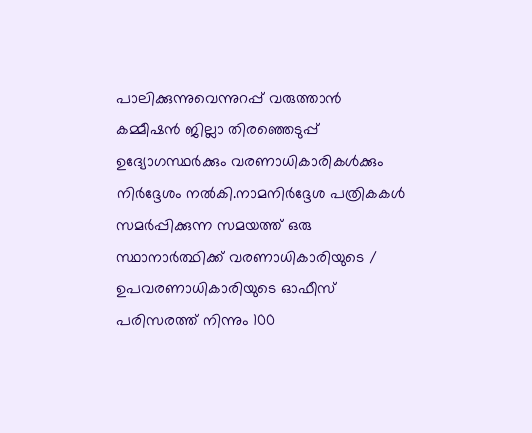പാലിക്കുന്നുവെന്നുറപ്പ് വരുത്താൻ കമ്മീഷൻ ജില്ലാ തിരഞ്ഞെടുപ്പ് ഉദ്യോഗസ്ഥർക്കും വരണാധികാരികൾക്കും നിർദ്ദേശം നൽകി.നാമനിർദ്ദേശ പത്രികകൾ സമർപ്പിക്കുന്ന സമയത്ത് ഒരു സ്ഥാനാർത്ഥിക്ക് വരണാധികാരിയുടെ / ഉപവരണാധികാരിയുടെ ഓഫീസ് പരിസരത്ത് നിന്നും 100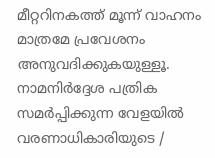മീറ്ററിനകത്ത് മൂന്ന് വാഹനം മാത്രമേ പ്രവേശനം അനുവദിക്കുകയുള്ളൂ.  നാമനിർദ്ദേശ പത്രിക സമർപ്പിക്കുന്ന വേളയിൽ വരണാധികാരിയുടെ /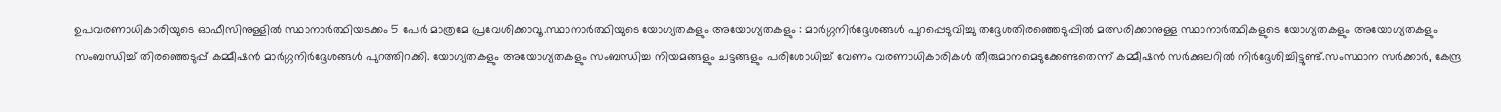ഉപവരണാധികാരിയുടെ ഓഫീസിനുള്ളിൽ സ്ഥാനാർത്ഥിയടക്കം 5 പേർ മാത്രമേ പ്രവേശിക്കാവൂ.സ്ഥാനാർത്ഥിയുടെ യോഗ്യതകളും അയോഗ്യതകളും : മാർഗ്ഗനിർദ്ദേശങ്ങൾ പുറപ്പെടുവിച്ചു തദ്ദേശതിരഞ്ഞെടുപ്പിൽ മത്സരിക്കാനുള്ള സ്ഥാനാർത്ഥികളുടെ യോഗ്യതകളും അയോഗ്യതകളും സംബന്ധിച്ച് തിരഞ്ഞെടുപ്പ് കമ്മീഷൻ മാർഗ്ഗനിർദ്ദേശങ്ങൾ പുറത്തിറക്കി. യോഗ്യതകളും അയോഗ്യതകളും സംബന്ധിച്ച നിയമങ്ങളും ചട്ടങ്ങളും പരിശോധിച്ച് വേണം വരണാധികാരികൾ തീരുമാനമെടുക്കേണ്ടതെന്ന് കമ്മീഷൻ സർക്കുലറിൽ നിർദ്ദേശിച്ചിട്ടുണ്ട്.സംസ്ഥാന സർക്കാർ, കേന്ദ്ര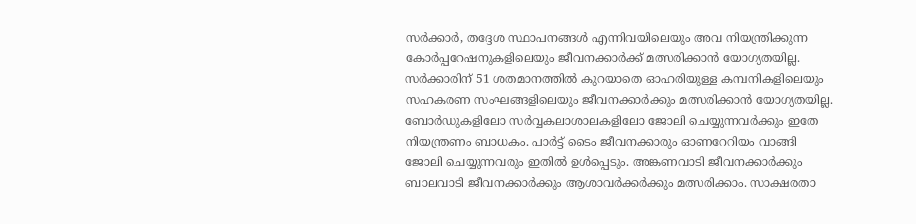സർക്കാർ, തദ്ദേശ സ്ഥാപനങ്ങൾ എന്നിവയിലെയും അവ നിയന്ത്രിക്കുന്ന കോർപ്പറേഷനുകളിലെയും ജീവനക്കാർക്ക് മത്സരിക്കാൻ യോഗ്യതയില്ല. സർക്കാരിന് 51 ശതമാനത്തിൽ കുറയാതെ ഓഹരിയുള്ള കമ്പനികളിലെയും സഹകരണ സംഘങ്ങളിലെയും ജീവനക്കാർക്കും മത്സരിക്കാൻ യോഗ്യതയില്ല. ബോർഡുകളിലോ സർവ്വകലാശാലകളിലോ ജോലി ചെയ്യുന്നവർക്കും ഇതേ നിയന്ത്രണം ബാധകം. പാർട്ട് ടൈം ജീവനക്കാരും ഓണറേറിയം വാങ്ങി ജോലി ചെയ്യുന്നവരും ഇതിൽ ഉൾപ്പെടും. അങ്കണവാടി ജീവനക്കാർക്കും ബാലവാടി ജീവനക്കാർക്കും ആശാവർക്കർക്കും മത്സരിക്കാം. സാക്ഷരതാ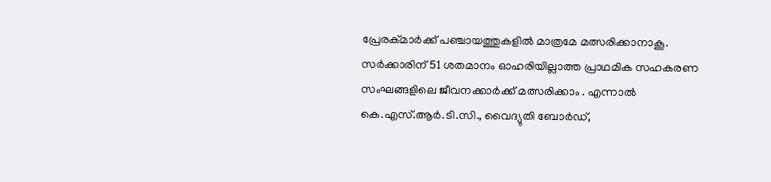പ്രേരക്മാർക്ക് പഞ്ചായത്തുകളിൽ മാത്രമേ മത്സരിക്കാനാകൂ. സർക്കാരിന് 51 ശതമാനം ഓഹരിയില്ലാത്ത പ്രാഥമിക സഹകരണ സംഘങ്ങളിലെ ജീവനക്കാർക്ക് മത്സരിക്കാം . എന്നാൽ കെ.എസ്.ആർ.ടി.സി., വൈദ്യുതി ബോർഡ്,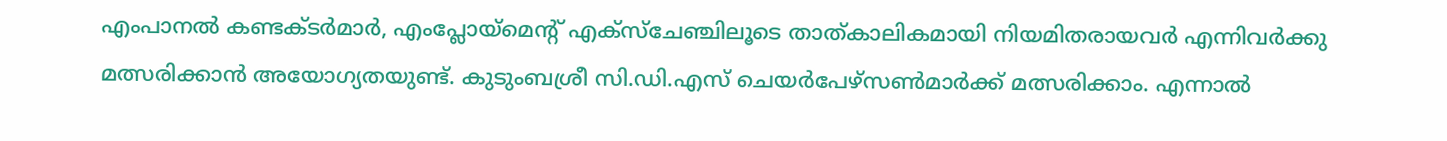എംപാനൽ കണ്ടക്ടർമാർ, എംപ്ലോയ്മെന്റ് എക്സ്ചേഞ്ചിലൂടെ താത്കാലികമായി നിയമിതരായവർ എന്നിവർക്കു മത്സരിക്കാൻ അയോഗ്യതയുണ്ട്. കുടുംബശ്രീ സി.ഡി.എസ് ചെയർപേഴ്സൺമാർക്ക് മത്സരിക്കാം. എന്നാൽ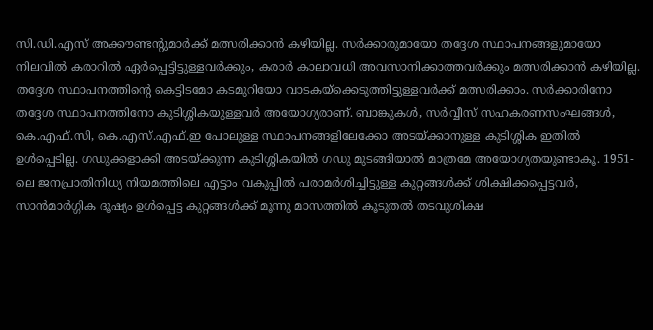സി.ഡി.എസ് അക്കൗണ്ടന്റുമാർക്ക് മത്സരിക്കാൻ കഴിയില്ല. സർക്കാരുമായോ തദ്ദേശ സ്ഥാപനങ്ങളുമായോ നിലവിൽ കരാറിൽ ഏർപ്പെട്ടിട്ടുള്ളവർക്കും, കരാർ കാലാവധി അവസാനിക്കാത്തവർക്കും മത്സരിക്കാൻ കഴിയില്ല. തദ്ദേശ സ്ഥാപനത്തിന്റെ കെട്ടിടമോ കടമുറിയോ വാടകയ്‌ക്കെടുത്തിട്ടുള്ളവർക്ക് മത്സരിക്കാം. സർക്കാരിനോ തദ്ദേശ സ്ഥാപനത്തിനോ കുടിശ്ശികയുള്ളവർ അയോഗ്യരാണ്. ബാങ്കുകൾ, സർവ്വീസ് സഹകരണസംഘങ്ങൾ, കെ.എഫ്.സി, കെ.എസ്.എഫ്.ഇ പോലുള്ള സ്ഥാപനങ്ങളിലേക്കോ അടയ്ക്കാനുള്ള കുടിശ്ശിക ഇതിൽ ഉൾപ്പെടില്ല. ഗഡുക്കളാക്കി അടയ്ക്കുന്ന കുടിശ്ശികയിൽ ഗഡു മുടങ്ങിയാൽ മാത്രമേ അയോഗ്യതയുണ്ടാകൂ. 1951-ലെ ജനപ്രാതിനിധ്യ നിയമത്തിലെ എട്ടാം വകുപ്പിൽ പരാമർശിച്ചിട്ടുള്ള കുറ്റങ്ങൾക്ക് ശിക്ഷിക്കപ്പെട്ടവർ, സാൻമാർഗ്ഗിക ദൂഷ്യം ഉൾപ്പെട്ട കുറ്റങ്ങൾക്ക് മൂന്നു മാസത്തിൽ കൂടുതൽ തടവുശിക്ഷ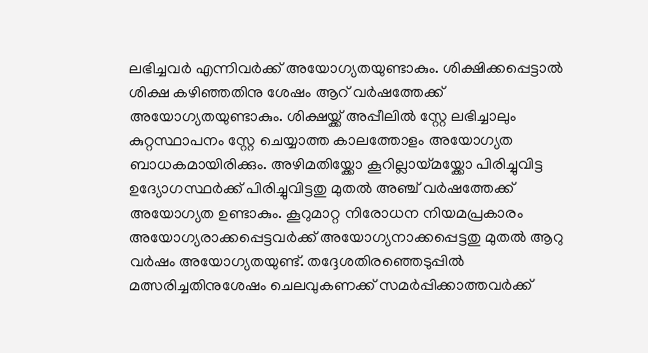ലഭിച്ചവർ എന്നിവർക്ക് അയോഗ്യതയുണ്ടാകും. ശിക്ഷിക്കപ്പെട്ടാൽ ശിക്ഷ കഴിഞ്ഞതിനു ശേഷം ആറ് വർഷത്തേക്ക് അയോഗ്യതയുണ്ടാകും. ശിക്ഷയ്ക്ക് അപ്പീലിൽ സ്റ്റേ ലഭിച്ചാലും കുറ്റസ്ഥാപനം സ്റ്റേ ചെയ്യാത്ത കാലത്തോളം അയോഗ്യത ബാധകമായിരിക്കും. അഴിമതിയ്ക്കോ കൂറില്ലായ്മയ്ക്കോ പിരിച്ചുവിട്ട ഉദ്യോഗസ്ഥർക്ക് പിരിച്ചുവിട്ടതു മുതൽ അഞ്ച് വർഷത്തേക്ക് അയോഗ്യത ഉണ്ടാകും. കൂറുമാറ്റ നിരോധന നിയമപ്രകാരം അയോഗ്യരാക്കപ്പെട്ടവർക്ക് അയോഗ്യനാക്കപ്പെട്ടതു മുതൽ ആറു വർഷം അയോഗ്യതയുണ്ട്. തദ്ദേശതിരഞ്ഞെടുപ്പിൽ മത്സരിച്ചതിനുശേഷം ചെലവുകണക്ക് സമർപ്പിക്കാത്തവർക്ക്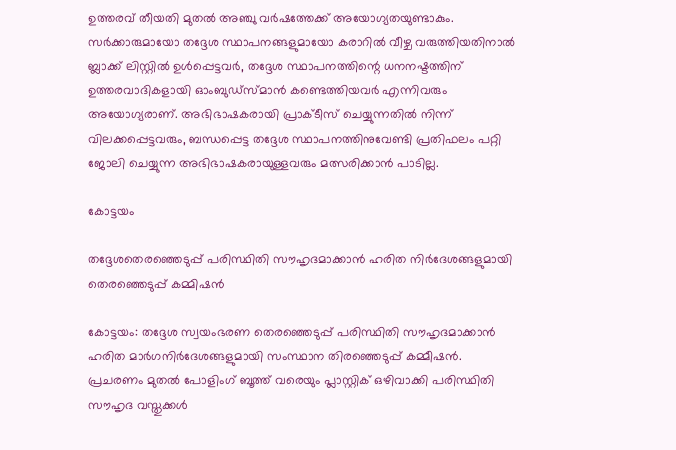ഉത്തരവ് തീയതി മുതൽ അഞ്ചു വർഷത്തേക്ക് അയോഗ്യതയുണ്ടാകും. സർക്കാരുമായോ തദ്ദേശ സ്ഥാപനങ്ങളുമായോ കരാറിൽ വീഴ്ച വരുത്തിയതിനാൽ ബ്ലാക്ക് ലിസ്റ്റിൽ ഉൾപ്പെട്ടവർ, തദ്ദേശ സ്ഥാപനത്തിന്റെ ധനനഷ്ടത്തിന് ഉത്തരവാദികളായി ഓംബുഡ്സ്മാൻ കണ്ടെത്തിയവർ എന്നിവരും അയോഗ്യരാണ്. അഭിഭാഷകരായി പ്രാക്ടീസ് ചെയ്യുന്നതിൽ നിന്ന് വിലക്കപ്പെട്ടവരും, ബന്ധപ്പെട്ട തദ്ദേശ സ്ഥാപനത്തിനുവേണ്ടി പ്രതിഫലം പറ്റി ജോലി ചെയ്യുന്ന അഭിഭാഷകരായുള്ളവരും മത്സരിക്കാൻ പാടില്ല.

കോട്ടയം

തദ്ദേശതെരഞ്ഞെടുപ്പ് പരിസ്ഥിതി സൗഹൃദമാക്കാൻ ഹരിത നിർദേശങ്ങളുമായി തെരഞ്ഞെടുപ്പ് കമ്മിഷൻ

കോട്ടയം: തദ്ദേശ സ്വയംഭരണ തെരഞ്ഞെടുപ്പ് പരിസ്ഥിതി സൗഹൃദമാക്കാൻ ഹരിത മാർഗനിർദേശങ്ങളുമായി സംസ്ഥാന തിരഞ്ഞെടുപ്പ് കമ്മീഷൻ. പ്രചരണം മുതൽ പോളിംഗ് ബൂത്ത് വരെയും പ്ലാസ്റ്റിക് ഒഴിവാക്കി പരിസ്ഥിതി സൗഹൃദ വസ്തുക്കൾ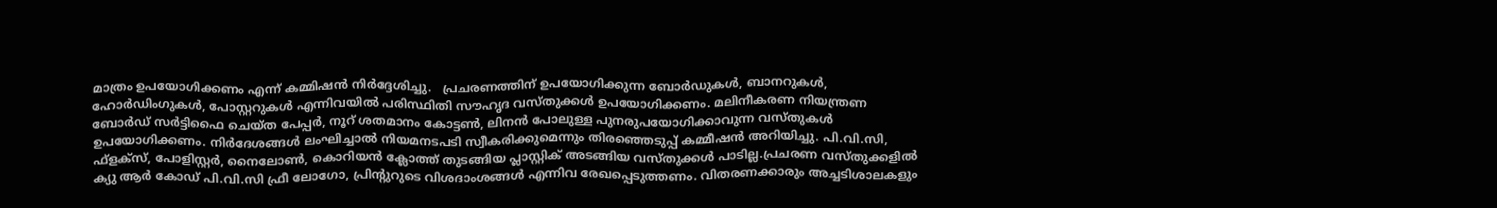മാത്രം ഉപയോഗിക്കണം എന്ന് കമ്മിഷൻ നിർദ്ദേശിച്ചു.   പ്രചരണത്തിന് ഉപയോഗിക്കുന്ന ബോർഡുകൾ, ബാനറുകൾ, ഹോർഡിംഗുകൾ, പോസ്റ്ററുകൾ എന്നിവയിൽ പരിസ്ഥിതി സൗഹൃദ വസ്തുക്കൾ ഉപയോഗിക്കണം. മലിനീകരണ നിയന്ത്രണ ബോർഡ് സർട്ടിഫൈ ചെയ്ത പേപ്പർ, നൂറ് ശതമാനം കോട്ടൺ, ലിനൻ പോലുള്ള പുനരുപയോഗിക്കാവുന്ന വസ്തുകൾ ഉപയോഗിക്കണം. നിർദേശങ്ങൾ ലംഘിച്ചാൽ നിയമനടപടി സ്വീകരിക്കുമെന്നും തിരഞ്ഞെടുപ്പ് കമ്മീഷൻ അറിയിച്ചു. പി.വി.സി, ഫ്‌ളക്‌സ്, പോളിസ്റ്റർ, നൈലോൺ, കൊറിയൻ ക്ലോത്ത് തുടങ്ങിയ പ്ലാസ്റ്റിക് അടങ്ങിയ വസ്തുക്കൾ പാടില്ല.പ്രചരണ വസ്തുക്കളിൽ ക്യു ആർ കോഡ് പി.വി.സി ഫ്രീ ലോഗോ, പ്രിന്റുറുടെ വിശദാംശങ്ങൾ എന്നിവ രേഖപ്പെടുത്തണം. വിതരണക്കാരും അച്ചടിശാലകളും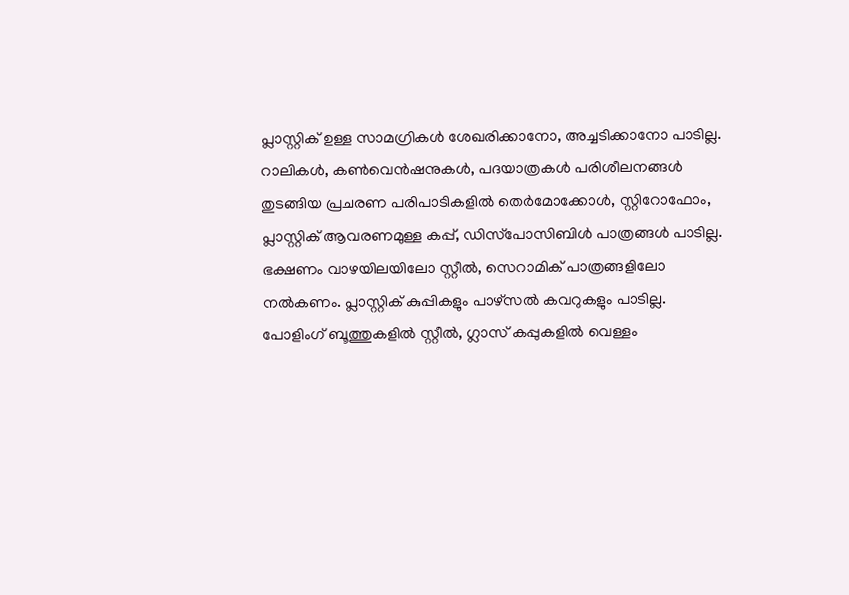പ്ലാസ്റ്റിക് ഉള്ള സാമഗ്രികൾ ശേഖരിക്കാനോ, അച്ചടിക്കാനോ പാടില്ല. റാലികൾ, കൺവെൻഷനുകൾ, പദയാത്രകൾ പരിശീലനങ്ങൾ തുടങ്ങിയ പ്രചരണ പരിപാടികളിൽ തെർമോക്കോൾ, സ്റ്റിറോഫോം, പ്ലാസ്റ്റിക് ആവരണമുള്ള കപ്പ്, ഡിസ്‌പോസിബിൾ പാത്രങ്ങൾ പാടില്ല. ഭക്ഷണം വാഴയിലയിലോ സ്റ്റീൽ, സെറാമിക് പാത്രങ്ങളിലോ നൽകണം. പ്ലാസ്റ്റിക് കുപ്പികളും പാഴ്‌സൽ കവറുകളും പാടില്ല. പോളിംഗ് ബൂത്തുകളിൽ സ്റ്റീൽ, ഗ്ലാസ് കപ്പുകളിൽ വെള്ളം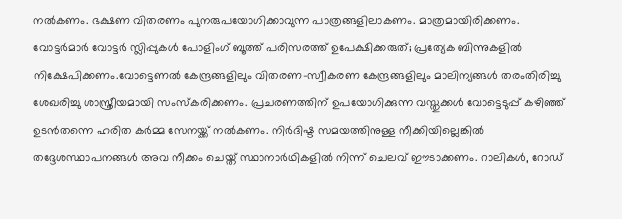നൽകണം. ഭക്ഷണ വിതരണം പുനരുപയോഗിക്കാവുന്ന പാത്രങ്ങളിലാകണം. മാത്രമായിരിക്കണം.   വോട്ടർമാർ വോട്ടർ സ്ലിപ്പുകൾ പോളിംഗ് ബൂത്ത് പരിസരത്ത് ഉപേക്ഷിക്കരുത്; പ്രത്യേക ബിന്നുകളിൽ നിക്ഷേപിക്കണം.വോട്ടെണൽ കേന്ദ്രങ്ങളിലും വിതരണ-സ്വീകരണ കേന്ദ്രങ്ങളിലും മാലിന്യങ്ങൾ തരംതിരിച്ചു ശേഖരിച്ചു ശാസ്ത്രീയമായി സംസ്‌കരിക്കണം. പ്രചരണത്തിന് ഉപയോഗിക്കുന്ന വസ്തുക്കൾ വോട്ടെടുപ്പ് കഴിഞ്ഞ് ഉടൻതന്നെ ഹരിത കർമ്മ സേനയ്ക്ക് നൽകണം. നിർദിഷ്ട സമയത്തിനുള്ള നീക്കിയില്ലെങ്കിൽ തദ്ദേശസ്ഥാപനങ്ങൾ അവ നീക്കം ചെയ്ത് സ്ഥാനാർഥികളിൽ നിന്ന് ചെലവ് ഈടാക്കണം. റാലികൾ, റോഡ്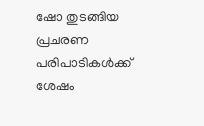ഷോ തുടങ്ങിയ പ്രചരണ പരിപാടികൾക്ക് ശേഷം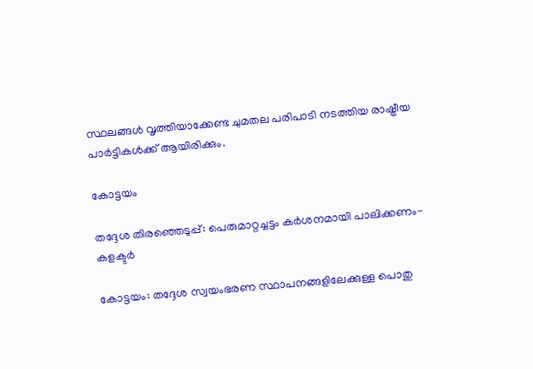സ്ഥലങ്ങൾ വൃത്തിയാക്കേണ്ട ചുമതല പരിപാടി നടത്തിയ രാഷ്ട്രീയ പാർട്ടികൾക്ക് ആയിരിക്കും.

കോട്ടയം

തദ്ദേശ തിരഞ്ഞെടുപ്പ്: പെരുമാറ്റച്ചട്ടം കര്‍ശനമായി പാലിക്കണം- കളക്ടര്‍

കോട്ടയം: തദ്ദേശ സ്വയംഭരണ സ്ഥാപനങ്ങളിലേക്കുള്ള പൊതു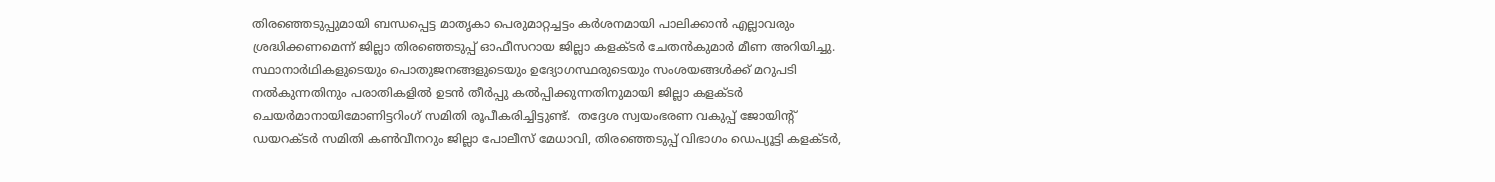തിരഞ്ഞെടുപ്പുമായി ബന്ധപ്പെട്ട മാതൃകാ പെരുമാറ്റച്ചട്ടം കര്‍ശനമായി പാലിക്കാന്‍ എല്ലാവരും ശ്രദ്ധിക്കണമെന്ന് ജില്ലാ തിരഞ്ഞെടുപ്പ് ഓഫീസറായ ജില്ലാ കളക്ടര്‍ ചേതന്‍കുമാര്‍ മീണ അറിയിച്ചു.  സ്ഥാനാര്‍ഥികളുടെയും പൊതുജനങ്ങളുടെയും ഉദ്യോഗസ്ഥരുടെയും സംശയങ്ങള്‍ക്ക് മറുപടി നല്‍കുന്നതിനും പരാതികളില്‍ ഉടന്‍ തീര്‍പ്പു കല്‍പ്പിക്കുന്നതിനുമായി ജില്ലാ കളക്ടര്‍ ചെയര്‍മാനായിമോണിട്ടറിംഗ് സമിതി രൂപീകരിച്ചിട്ടുണ്ട്.  തദ്ദേശ സ്വയംഭരണ വകുപ്പ് ജോയിന്റ് ഡയറക്ടര്‍ സമിതി കണ്‍വീനറും ജില്ലാ പോലീസ് മേധാവി, തിരഞ്ഞെടുപ്പ് വിഭാഗം ഡെപ്യൂട്ടി കളക്ടര്‍,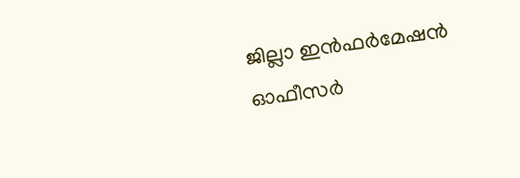ജില്ലാ ഇന്‍ഫര്‍മേഷന്‍ ഓഫീസര്‍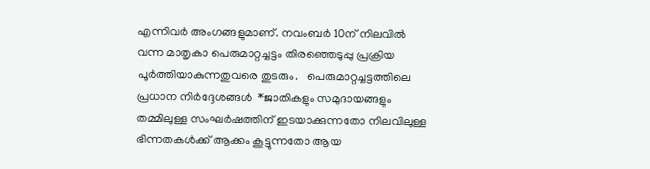എന്നിവര്‍ അംഗങ്ങളുമാണ്. നവംബര്‍ 10ന് നിലവില്‍ വന്ന മാതൃകാ പെരുമാറ്റച്ചട്ടം തിരഞ്ഞെടുപ്പു പ്രക്രിയ പൂര്‍ത്തിയാകുന്നതുവരെ തുടരും.   പെരുമാറ്റച്ചട്ടത്തിലെ പ്രധാന നിര്‍ദ്ദേശങ്ങള്‍  *ജാതികളും സമുദായങ്ങളും തമ്മിലുള്ള സംഘര്‍ഷത്തിന് ഇടയാക്കുന്നതോ നിലവിലുള്ള ഭിന്നതകള്‍ക്ക് ആക്കം കൂട്ടുന്നതോ ആയ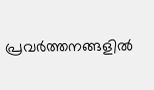പ്രവര്‍ത്തനങ്ങളില്‍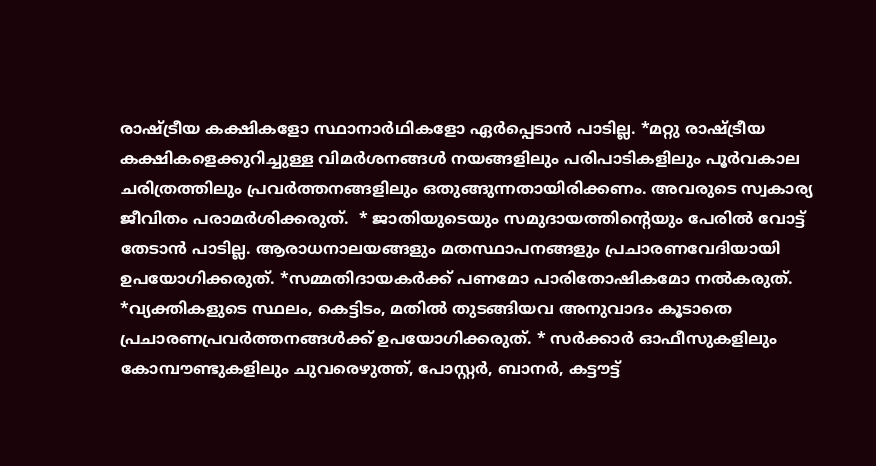രാഷ്ട്രീയ കക്ഷികളോ സ്ഥാനാര്‍ഥികളോ ഏര്‍പ്പെടാന്‍ പാടില്ല. *മറ്റു രാഷ്ട്രീയ കക്ഷികളെക്കുറിച്ചുള്ള വിമര്‍ശനങ്ങള്‍ നയങ്ങളിലും പരിപാടികളിലും പൂര്‍വകാല ചരിത്രത്തിലും പ്രവര്‍ത്തനങ്ങളിലും ഒതുങ്ങുന്നതായിരിക്കണം. അവരുടെ സ്വകാര്യ ജീവിതം പരാമര്‍ശിക്കരുത്.  * ജാതിയുടെയും സമുദായത്തിന്റെയും പേരില്‍ വോട്ട് തേടാന്‍ പാടില്ല. ആരാധനാലയങ്ങളും മതസ്ഥാപനങ്ങളും പ്രചാരണവേദിയായി ഉപയോഗിക്കരുത്. *സമ്മതിദായകര്‍ക്ക് പണമോ പാരിതോഷികമോ നല്‍കരുത്. *വ്യക്തികളുടെ സ്ഥലം, കെട്ടിടം, മതില്‍ തുടങ്ങിയവ അനുവാദം കൂടാതെ പ്രചാരണപ്രവര്‍ത്തനങ്ങള്‍ക്ക് ഉപയോഗിക്കരുത്. * സര്‍ക്കാര്‍ ഓഫീസുകളിലും കോമ്പൗണ്ടുകളിലും ചുവരെഴുത്ത്, പോസ്റ്റര്‍, ബാനര്‍, കട്ടൗട്ട്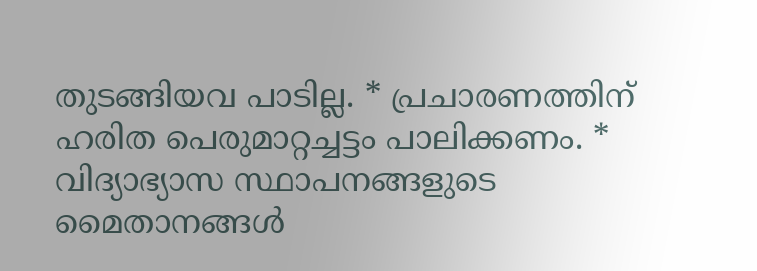തുടങ്ങിയവ പാടില്ല. * പ്രചാരണത്തിന് ഹരിത പെരുമാറ്റച്ചട്ടം പാലിക്കണം. * വിദ്യാഭ്യാസ സ്ഥാപനങ്ങളുടെ മൈതാനങ്ങള്‍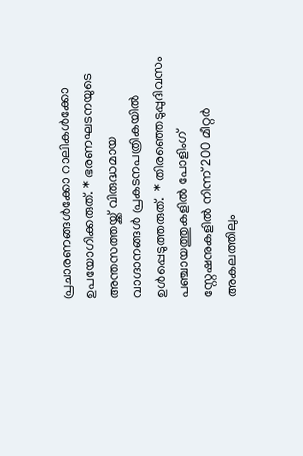പ്രചാരണങ്ങള്‍ക്കോ റാലികള്‍ക്കോ ഉപയോഗിക്കരുത്. * ഭരണഘടനയുടെ അന്തസത്തയ്ക്ക് വിരുദ്ധമായ വാഗ്ദാനങ്ങള്‍ പ്രകടനപത്രികയില്‍ ഉള്‍പ്പെടുത്തരുത്.  * തിരഞ്ഞെടുപ്പുദിവസം പഞ്ചായത്തുകളില്‍ പോളിംഗ് സ്റ്റേഷനുകളില്‍ നിന്ന് 200 മീറ്റര്‍ അകലത്തിലും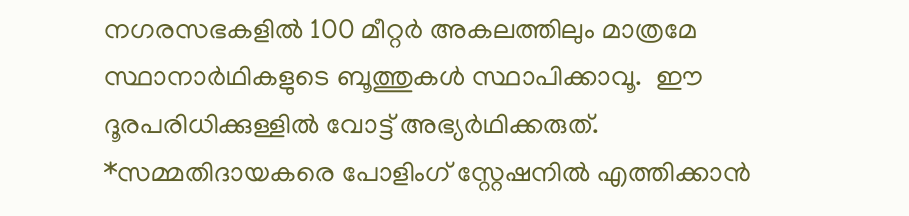നഗരസഭകളില്‍ 100 മീറ്റര്‍ അകലത്തിലും മാത്രമേ സ്ഥാനാര്‍ഥികളുടെ ബൂത്തുകള്‍ സ്ഥാപിക്കാവൂ.  ഈ ദൂരപരിധിക്കുള്ളില്‍ വോട്ട് അഭ്യര്‍ഥിക്കരുത്.  *സമ്മതിദായകരെ പോളിംഗ് സ്റ്റേഷനില്‍ എത്തിക്കാന്‍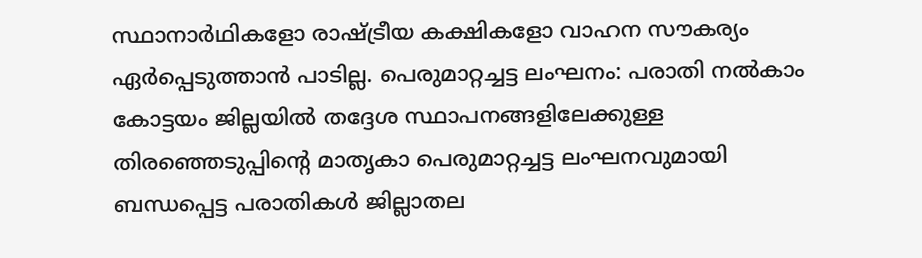സ്ഥാനാര്‍ഥികളോ രാഷ്ട്രീയ കക്ഷികളോ വാഹന സൗകര്യം ഏര്‍പ്പെടുത്താന്‍ പാടില്ല. പെരുമാറ്റച്ചട്ട ലംഘനം: പരാതി നല്‍കാം കോട്ടയം ജില്ലയില്‍ തദ്ദേശ സ്ഥാപനങ്ങളിലേക്കുള്ള തിരഞ്ഞെടുപ്പിന്റെ മാതൃകാ പെരുമാറ്റച്ചട്ട ലംഘനവുമായി ബന്ധപ്പെട്ട പരാതികള്‍ ജില്ലാതല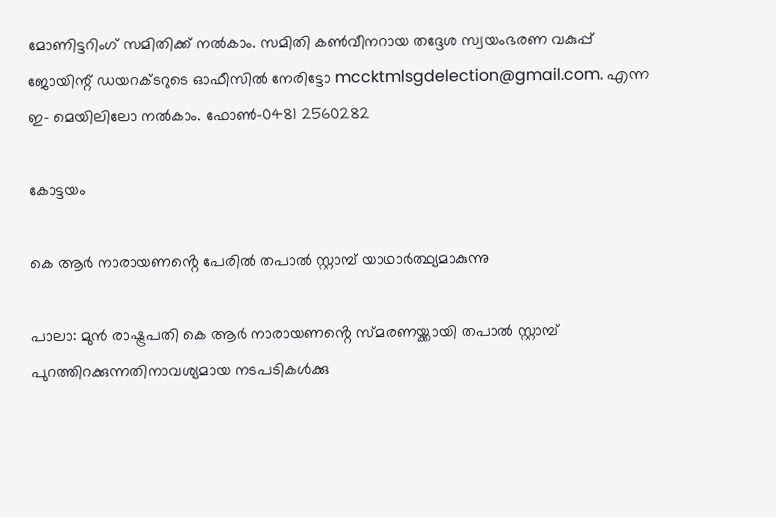മോണിട്ടറിംഗ് സമിതിക്ക് നല്‍കാം. സമിതി കണ്‍വീനറായ തദ്ദേശ സ്വയംഭരണ വകുപ്പ് ജോയിന്റ് ഡയറക്ടറുടെ ഓഫീസില്‍ നേരിട്ടോ mccktmlsgdelection@gmail.com. എന്ന ഇ- മെയിലിലോ നല്‍കാം. ഫോണ്‍-0481 2560282

കോട്ടയം

കെ ആർ നാരായണൻ്റെ പേരിൽ തപാൽ സ്റ്റാമ്പ് യാഥാർത്ഥ്യമാകുന്നു

പാലാ: മുൻ രാഷ്ട്രപതി കെ ആർ നാരായണൻ്റെ സ്മരണയ്ക്കായി തപാൽ സ്റ്റാമ്പ് പുറത്തിറക്കുന്നതിനാവശ്യമായ നടപടികൾക്കു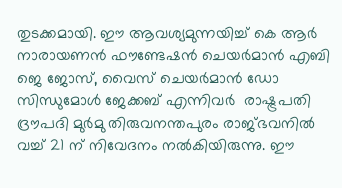തുടക്കമായി. ഈ ആവശ്യമുന്നയിച്ച് കെ ആർ നാരായണൻ ഫൗണ്ടേഷൻ ചെയർമാൻ എബി ജെ ജോസ്, വൈസ് ചെയർമാൻ ഡോ സിന്ധുമോൾ ജേക്കബ് എന്നിവർ  രാഷ്ട്രപതി ദ്രൗപദി മുർമു തിരുവനന്തപുരം രാജ്ഭവനിൽ വച്ച് 21 ന് നിവേദനം നൽകിയിരുന്നു. ഈ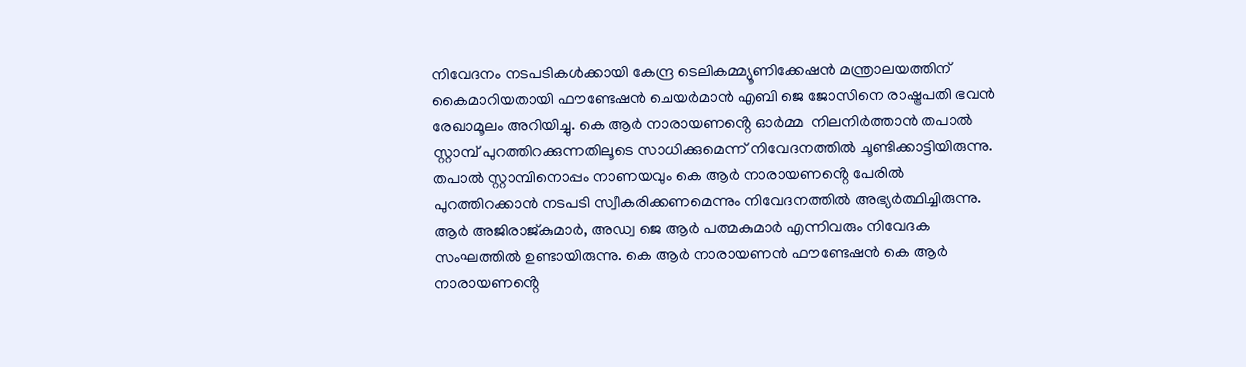നിവേദനം നടപടികൾക്കായി കേന്ദ്ര ടെലികമ്മ്യൂണിക്കേഷൻ മന്ത്രാലയത്തിന് കൈമാറിയതായി ഫൗണ്ടേഷൻ ചെയർമാൻ എബി ജെ ജോസിനെ രാഷ്ട്രപതി ഭവൻ രേഖാമൂലം അറിയിച്ചു. കെ ആർ നാരായണൻ്റെ ഓർമ്മ  നിലനിർത്താൻ തപാൽ സ്റ്റാമ്പ് പുറത്തിറക്കുന്നതിലൂടെ സാധിക്കുമെന്ന് നിവേദനത്തിൽ ചൂണ്ടിക്കാട്ടിയിരുന്നു. തപാൽ സ്റ്റാമ്പിനൊപ്പം നാണയവും കെ ആർ നാരായണൻ്റെ പേരിൽ പുറത്തിറക്കാൻ നടപടി സ്വീകരിക്കണമെന്നും നിവേദനത്തിൽ അഭ്യർത്ഥിച്ചിരുന്നു. ആർ അജിരാജ്കുമാർ, അഡ്വ ജെ ആർ പത്മകുമാർ എന്നിവരും നിവേദക സംഘത്തിൽ ഉണ്ടായിരുന്നു. കെ ആർ നാരായണൻ ഫൗണ്ടേഷൻ കെ ആർ നാരായണൻ്റെ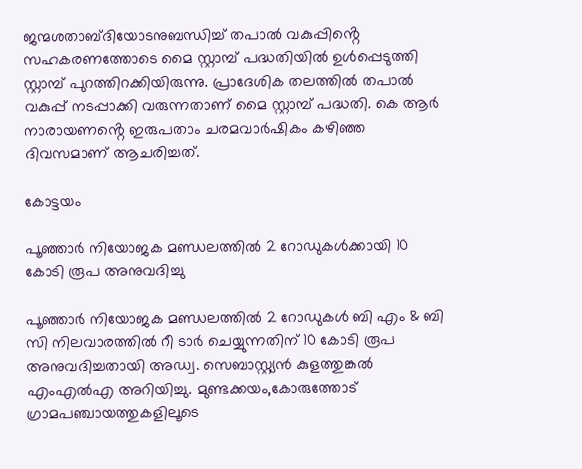ജന്മശതാബ്ദിയോടനുബന്ധിച്ച് തപാൽ വകുപ്പിൻ്റെ സഹകരണത്തോടെ മൈ സ്റ്റാമ്പ് പദ്ധതിയിൽ ഉൾപ്പെടുത്തി സ്റ്റാമ്പ് പുറത്തിറക്കിയിരുന്നു. പ്രാദേശിക തലത്തിൽ തപാൽ വകുപ്പ് നടപ്പാക്കി വരുന്നതാണ് മൈ സ്റ്റാമ്പ് പദ്ധതി. കെ ആർ നാരായണൻ്റെ ഇരുപതാം ചരമവാർഷികം കഴിഞ്ഞ ദിവസമാണ് ആചരിച്ചത്.

കോട്ടയം

പൂഞ്ഞാർ നിയോജക മണ്ഡലത്തിൽ 2 റോഡുകൾക്കായി 10 കോടി രൂപ അനുവദിച്ചു

പൂഞ്ഞാർ നിയോജക മണ്ഡലത്തിൽ 2 റോഡുകൾ ബി എം & ബി സി നിലവാരത്തിൽ റീ ടാർ ചെയ്യുന്നതിന് 10 കോടി രൂപ അനുവദിച്ചതായി അഡ്വ. സെബാസ്റ്റ്യൻ കുളത്തുങ്കൽ എംഎൽഎ അറിയിച്ചു. മുണ്ടക്കയം,കോരുത്തോട് ഗ്രാമപഞ്ചായത്തുകളിലൂടെ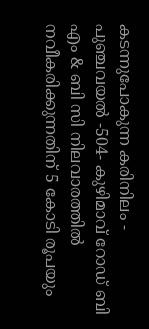കടന്നുപോകുന്ന കരിനിലം - പുഞ്ചവയൽ -504- കുഴിമാവ് റോഡ് ബി എം & ബി സി നിലവാരത്തിൽ നവീകരിക്കുന്നതിന് 5 കോടി രൂപയും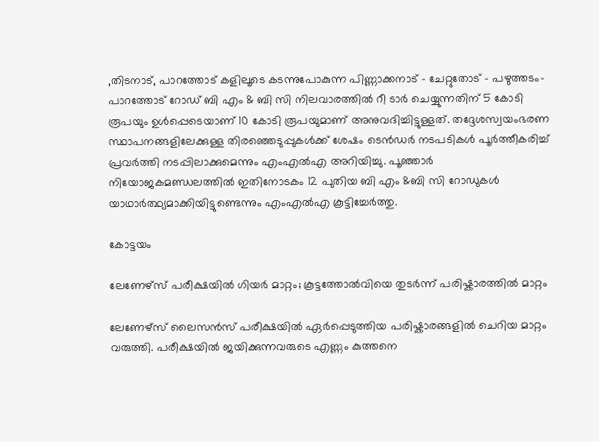,തിടനാട്, പാറത്തോട് കളിലൂടെ കടന്നുപോകുന്ന പിണ്ണാക്കനാട് - ചേറ്റുതോട് - പഴുത്തടം-പാറത്തോട് റോഡ് ബി എം & ബി സി നിലവാരത്തിൽ റീ ടാർ ചെയ്യുന്നതിന് 5 കോടി രൂപയും ഉൾപ്പെടെയാണ് 10 കോടി രൂപയുമാണ് അനുവദിച്ചിട്ടുള്ളത്. തദ്ദേശസ്വയംഭരണ സ്ഥാപനങ്ങളിലേക്കുള്ള തിരഞ്ഞെടുപ്പുകൾക്ക് ശേഷം ടെൻഡർ നടപടികൾ പൂർത്തീകരിച്ച് പ്രവർത്തി നടപ്പിലാക്കുമെന്നും എംഎൽഎ അറിയിച്ചു. പൂഞ്ഞാർ നിയോജകമണ്ഡലത്തിൽ ഇതിനോടകം 12 പുതിയ ബി എം &ബി സി റോഡുകൾ യാഥാർത്ഥ്യമാക്കിയിട്ടുണ്ടെന്നും എംഎൽഎ കൂട്ടിച്ചേർത്തു.

കോട്ടയം

ലേണേഴ്സ് പരീക്ഷയിൽ ഗിയർ മാറ്റം; കൂട്ടത്തോൽവിയെ തുടർന്ന് പരിഷ്കാരത്തിൽ മാറ്റം

ലേണേഴ്സ് ലൈസൻസ് പരീക്ഷയിൽ ഏർപ്പെടുത്തിയ പരിഷ്കാരങ്ങളിൽ ചെറിയ മാറ്റം വരുത്തി. പരീക്ഷയിൽ ജയിക്കുന്നവരുടെ എണ്ണം കുത്തനെ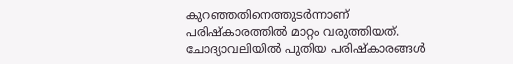കുറഞ്ഞതിനെത്തുടർന്നാണ് പരിഷ്കാരത്തിൽ മാറ്റം വരുത്തിയത്. ചോദ്യാവലിയിൽ പുതിയ പരിഷ്കാരങ്ങൾ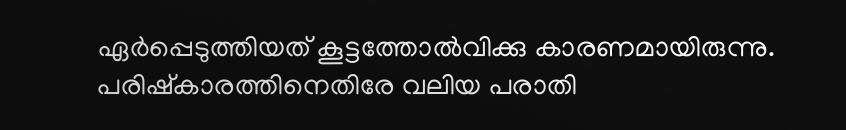ഏർപ്പെടുത്തിയത്‌ കൂട്ടത്തോൽവിക്കു കാരണമായിരുന്നു. പരിഷ്കാരത്തിനെതിരേ വലിയ പരാതി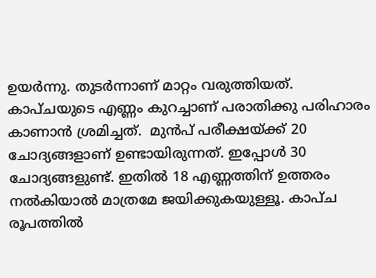ഉയർന്നു. തുടർന്നാണ് മാറ്റം വരുത്തിയത്. കാപ്ചയുടെ എണ്ണം കുറച്ചാണ് പരാതിക്കു പരിഹാരം കാണാൻ ശ്രമിച്ചത്.  മുൻപ് പരീക്ഷയ്ക്ക് 20 ചോദ്യങ്ങളാണ് ഉണ്ടായിരുന്നത്. ഇപ്പോൾ 30 ചോദ്യങ്ങളുണ്ട്. ഇതിൽ 18 എണ്ണത്തിന് ഉത്തരം നൽകിയാൽ മാത്രമേ ജയിക്കുകയുള്ളൂ. കാപ്ച രൂപത്തിൽ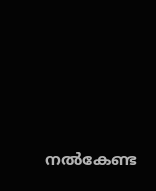നൽകേണ്ട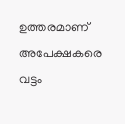ഉത്തരമാണ് അപേക്ഷകരെ വട്ടം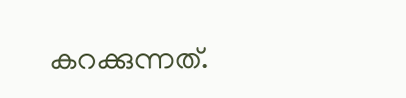കറക്കുന്നത്.